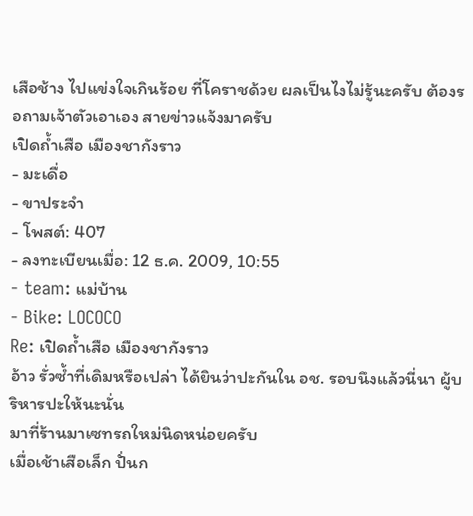เสือช้าง ไปแข่งใจเกินร้อย ที่โคราชด้วย ผลเป็นไงไม่รู้นะครับ ต้องรอถามเจ้าตัวเอาเอง สายข่าวแจ้งมาครับ
เปิดถ้ำเสือ เมืองชากังราว
- มะเดื่อ
- ขาประจำ
- โพสต์: 407
- ลงทะเบียนเมื่อ: 12 ธ.ค. 2009, 10:55
- team: แม่บ้าน
- Bike: LOCOCO
Re: เปิดถ้ำเสือ เมืองชากังราว
อ้าว รั่วซ้ำที่เดิมหรือเปล่า ได้ยินว่าปะกันใน อช. รอบนึงแล้วนี่นา ผู้บริหารปะให้นะนั่น
มาที่ร้านมาเซทรถใหม่นิดหน่อยครับ
เมื่อเช้าเสือเล็ก ปั่นก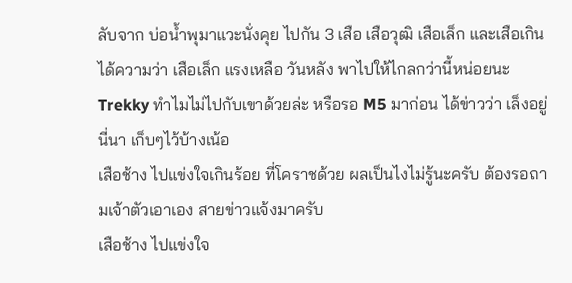ลับจาก บ่อน้ำพุมาแวะนั่งคุย ไปกัน 3 เสือ เสือวุฒิ เสือเล็ก และเสือเกิน ได้ความว่า เสือเล็ก แรงเหลือ วันหลัง พาไปให้ไกลกว่านี้หน่อยนะ
Trekky ทำไมไม่ไปกับเขาด้วยล่ะ หรือรอ M5 มาก่อน ได้ข่าวว่า เล็งอยู่นี่นา เก็บๆไว้บ้างเน้อ
เสือช้าง ไปแข่งใจเกินร้อย ที่โคราชด้วย ผลเป็นไงไม่รู้นะครับ ต้องรอถามเจ้าตัวเอาเอง สายข่าวแจ้งมาครับ
เสือช้าง ไปแข่งใจ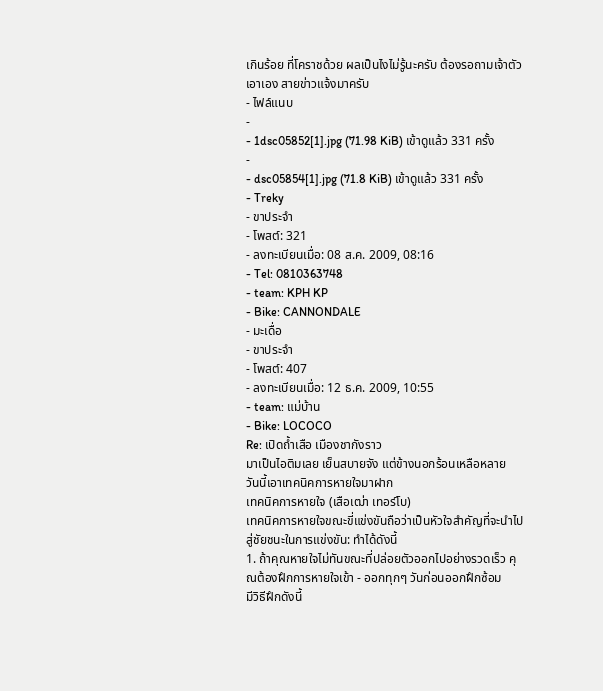เกินร้อย ที่โคราชด้วย ผลเป็นไงไม่รู้นะครับ ต้องรอถามเจ้าตัวเอาเอง สายข่าวแจ้งมาครับ
- ไฟล์แนบ
-
- 1dsc05852[1].jpg (71.98 KiB) เข้าดูแล้ว 331 ครั้ง
-
- dsc05854[1].jpg (71.8 KiB) เข้าดูแล้ว 331 ครั้ง
- Treky
- ขาประจำ
- โพสต์: 321
- ลงทะเบียนเมื่อ: 08 ส.ค. 2009, 08:16
- Tel: 0810363748
- team: KPH KP
- Bike: CANNONDALE
- มะเดื่อ
- ขาประจำ
- โพสต์: 407
- ลงทะเบียนเมื่อ: 12 ธ.ค. 2009, 10:55
- team: แม่บ้าน
- Bike: LOCOCO
Re: เปิดถ้ำเสือ เมืองชากังราว
มาเป็นไอติมเลย เย็นสบายจัง แต่ข้างนอกร้อนเหลือหลาย
วันนี้เอาเทคนิคการหายใจมาฝาก
เทคนิคการหายใจ (เสือเฒ่า เทอร์โบ)
เทคนิคการหายใจขณะขี่แข่งขันถือว่าเป็นหัวใจสำคัญที่จะนำไปสู่ชัยชนะในการแข่งขัน: ทำได้ดังนี้
1. ถ้าคุณหายใจไม่ทันขณะที่ปล่อยตัวออกไปอย่างรวดเร็ว คุณต้องฝึกการหายใจเข้า - ออกทุกๆ วันก่อนออกฝึกซ้อม
มีวิธีฝึกดังนี้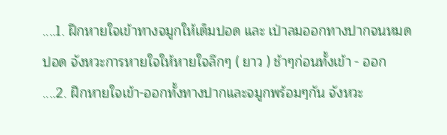....1. ฝึกหายใจเข้าทางจมูกให้เต็มปอด และ เป่าลมออกทางปากจนหมดปอด จังหวะการหายใจให้หายใจลึกๆ ( ยาว ) ช้าๆก่อนทั้งเข้า - ออก
....2. ฝึกหายใจเข้า-ออกทั้งทางปากและจมูกพร้อมๆกัน จังหวะ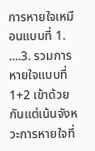การหายใจเหมือนแบบที่ 1.
....3. รวมการหายใจแบบที่ 1+2 เข้าด้วยกันแต่เน้นจังหวะการหายใจที่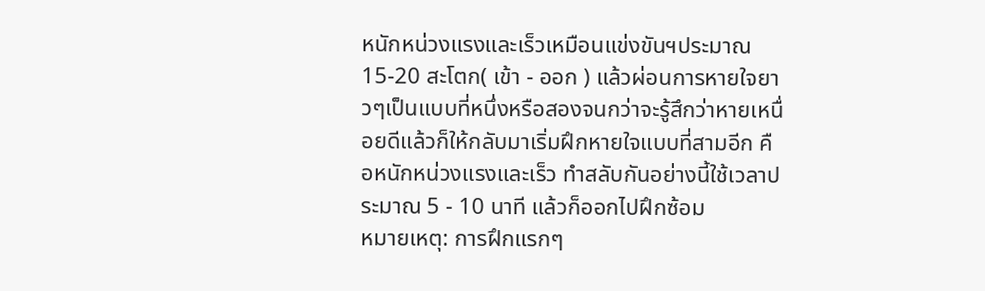หนักหน่วงแรงและเร็วเหมือนแข่งขันฯประมาณ 15-20 สะโตก( เข้า - ออก ) แล้วผ่อนการหายใจยาวๆเป็นแบบที่หนึ่งหรือสองจนกว่าจะรู้สึกว่าหายเหนื่อยดีแล้วก็ให้กลับมาเริ่มฝึกหายใจแบบที่สามอีก คือหนักหน่วงแรงและเร็ว ทำสลับกันอย่างนี้ใช้เวลาประมาณ 5 - 10 นาที แล้วก็ออกไปฝึกซ้อม
หมายเหตุ: การฝึกแรกๆ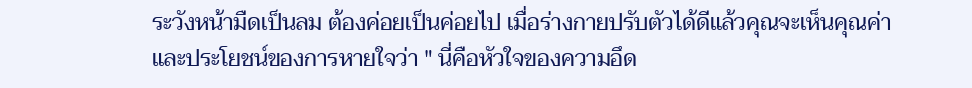ระวังหน้ามืดเป็นลม ต้องค่อยเป็นค่อยไป เมื่อร่างกายปรับตัวได้ดีแล้วคุณจะเห็นคุณค่าและประโยชน์ของการหายใจว่า " นี่คือหัวใจของความอึด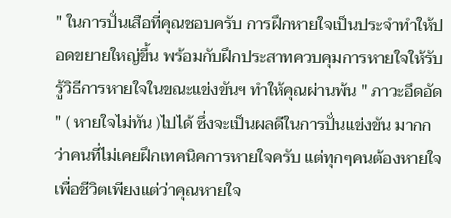" ในการปั่นเสือที่คุณชอบครับ การฝึกหายใจเป็นประจำทำให้ปอดขยายใหญ่ขึ้น พร้อมกับฝึกประสาทควบคุมการหายใจให้รับรู้วิธีการหายใจในขณะแข่งขันฯ ทำให้คุณผ่านพ้น " ภาวะอึดอัด " ( หายใจไม่ทัน )ไปได้ ซึ่งจะเป็นผลดีในการปั่นแข่งขัน มากกว่าคนที่ไม่เคยฝึกเทคนิคการหายใจครับ แต่ทุกๆคนต้องหายใจเพื่อชีวิตเพียงแต่ว่าคุณหายใจ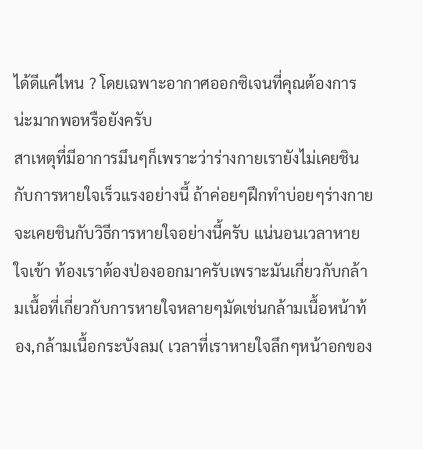ได้ดีแค่ไหน ? โดยเฉพาะอากาศออกซิเจนที่คุณต้องการน่ะมากพอหรือยังครับ
สาเหตุที่มีอาการมึนๆก็เพราะว่าร่างกายเรายังไม่เคยชินกับการหายใจเร็วแรงอย่างนี้ ถ้าค่อยๆฝึกทำบ่อยๆร่างกายจะเคยชินกับวิธีการหายใจอย่างนี้ครับ แน่นอนเวลาหายใจเข้า ท้องเราต้องป่องออกมาครับเพราะมันเกี่ยวกับกล้ามเนื้อที่เกี่ยวกับการหายใจหลายๆมัดเช่นกล้ามเนื้อหน้าท้อง,กล้ามเนื้อกระบังลม( เวลาที่เราหายใจลึกๆหน้าอกของ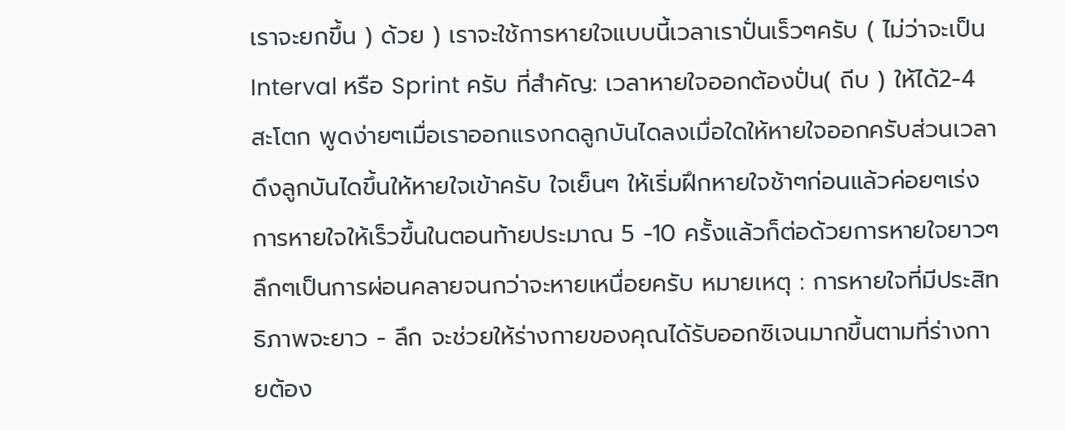เราจะยกขึ้น ) ด้วย ) เราจะใช้การหายใจแบบนี้เวลาเราปั่นเร็วๆครับ ( ไม่ว่าจะเป็น Interval หรือ Sprint ครับ ที่สำคัญ: เวลาหายใจออกต้องปั่น( ถีบ ) ให้ได้2-4 สะโตก พูดง่ายๆเมื่อเราออกแรงกดลูกบันไดลงเมื่อใดให้หายใจออกครับส่วนเวลาดึงลูกบันไดขึ้นให้หายใจเข้าครับ ใจเย็นๆ ให้เริ่มฝึกหายใจช้าๆก่อนแล้วค่อยๆเร่งการหายใจให้เร็วขึ้นในตอนท้ายประมาณ 5 -10 ครั้งแล้วก็ต่อด้วยการหายใจยาวๆลึกๆเป็นการผ่อนคลายจนกว่าจะหายเหนื่อยครับ หมายเหตุ : การหายใจที่มีประสิทธิภาพจะยาว - ลึก จะช่วยให้ร่างกายของคุณได้รับออกซิเจนมากขึ้นตามที่ร่างกายต้อง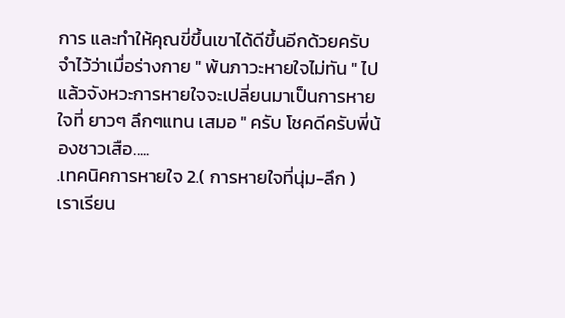การ และทำให้คุณขี่ขึ้นเขาได้ดีขึ้นอีกด้วยครับ จำไว้ว่าเมื่อร่างกาย " พ้นภาวะหายใจไม่ทัน " ไปแล้วจังหวะการหายใจจะเปลี่ยนมาเป็นการหายใจที่ ยาวๆ ลึกๆแทน เสมอ " ครับ โชคดีครับพี่น้องชาวเสือ.....
.เทคนิคการหายใจ 2.( การหายใจที่นุ่ม-ลึก )
เราเรียน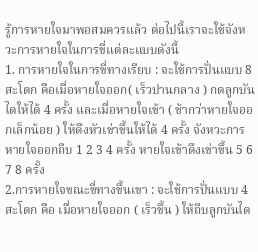รู้การหายใจมาพอสมควรแล้ว ต่อไปนี้เราจะใช้จังหวะการหายใจในการขี่แต่ละแบบดังนี้
1. การหายใจในการขี่ทางเรียบ : จะใช้การปั่นแบบ 8 สะโตก คือเมื่อหายใจออก( เร็วปานกลาง ) กดลูกบันไดให้ได้ 4 ครั้ง และเมื่อหายใจเข้า ( ช้ากว่าหายใจออกเล็กน้อย ) ให้ดึงหัวเข่าขึ้นให้ได้ 4 ครั้ง จังหวะการหายใจออกถีบ 1 2 3 4 ครั้ง หายใจเข้าดึงเข่าขึ้น 5 6 7 8 ครั้ง
2.การหายใจขณะขี่ทางขึ้นเขา : จะใช้การปั่นแบบ 4 สะโตก คือ เมื่อหายใจออก ( เร็วขึ้น ) ให้ถีบลูกบันได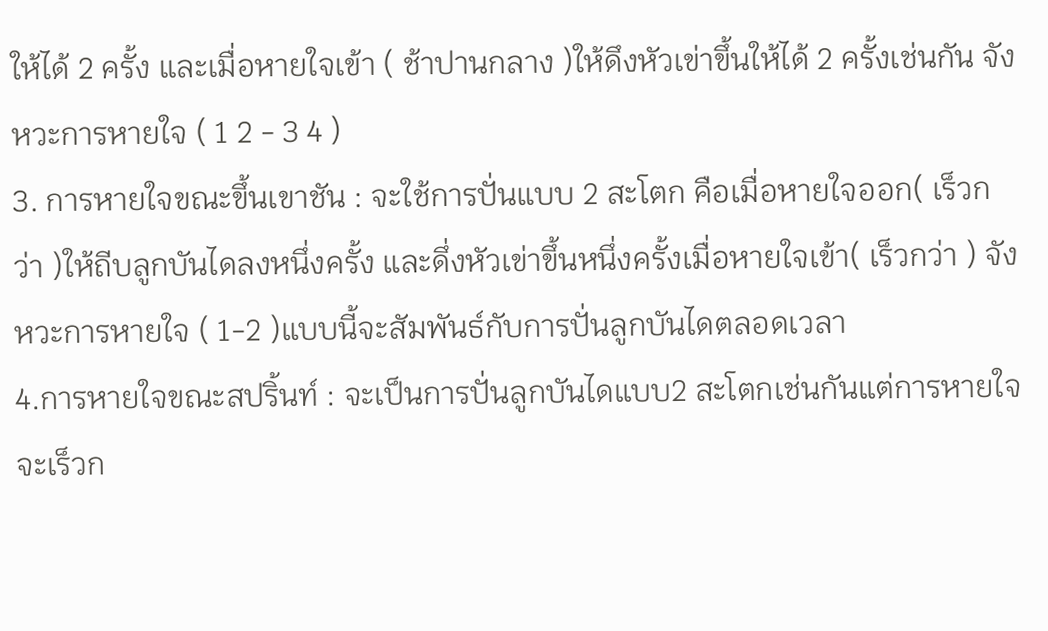ให้ได้ 2 ครั้ง และเมื่อหายใจเข้า ( ช้าปานกลาง )ให้ดึงหัวเข่าขึ้นให้ได้ 2 ครั้งเช่นกัน จังหวะการหายใจ ( 1 2 - 3 4 )
3. การหายใจขณะขึ้นเขาชัน : จะใช้การปั่นแบบ 2 สะโตก คือเมื่อหายใจออก( เร็วกว่า )ให้ถีบลูกบันไดลงหนึ่งครั้ง และดึ่งหัวเข่าขึ้นหนึ่งครั้งเมื่อหายใจเข้า( เร็วกว่า ) จังหวะการหายใจ ( 1-2 )แบบนี้จะสัมพันธ์กับการปั่นลูกบันไดตลอดเวลา
4.การหายใจขณะสปริ้นท์ : จะเป็นการปั่นลูกบันไดแบบ2 สะโตกเช่นกันแต่การหายใจจะเร็วก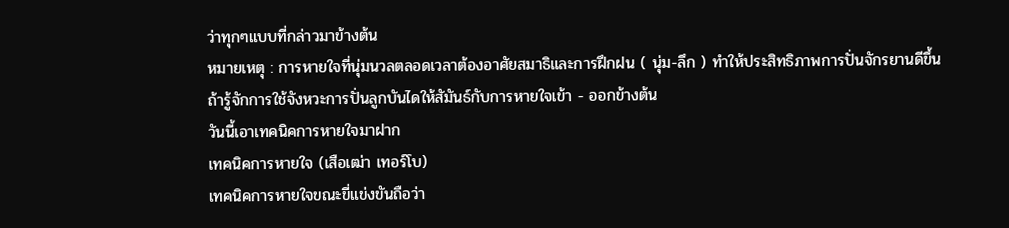ว่าทุกๆแบบที่กล่าวมาข้างต้น
หมายเหตุ : การหายใจที่นุ่มนวลตลอดเวลาต้องอาศัยสมาธิและการฝึกฝน ( นุ่ม-ลึก ) ทำให้ประสิทธิภาพการปั่นจักรยานดีขึ้น ถ้ารู้จักการใช้จังหวะการปั่นลูกบันไดให้สัมันธ์กับการหายใจเข้า - ออกข้างต้น
วันนี้เอาเทคนิคการหายใจมาฝาก
เทคนิคการหายใจ (เสือเฒ่า เทอร์โบ)
เทคนิคการหายใจขณะขี่แข่งขันถือว่า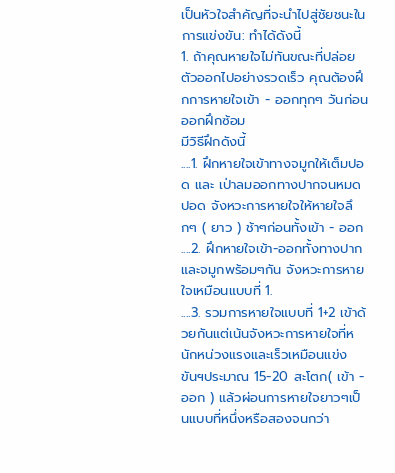เป็นหัวใจสำคัญที่จะนำไปสู่ชัยชนะในการแข่งขัน: ทำได้ดังนี้
1. ถ้าคุณหายใจไม่ทันขณะที่ปล่อยตัวออกไปอย่างรวดเร็ว คุณต้องฝึกการหายใจเข้า - ออกทุกๆ วันก่อนออกฝึกซ้อม
มีวิธีฝึกดังนี้
....1. ฝึกหายใจเข้าทางจมูกให้เต็มปอด และ เป่าลมออกทางปากจนหมดปอด จังหวะการหายใจให้หายใจลึกๆ ( ยาว ) ช้าๆก่อนทั้งเข้า - ออก
....2. ฝึกหายใจเข้า-ออกทั้งทางปากและจมูกพร้อมๆกัน จังหวะการหายใจเหมือนแบบที่ 1.
....3. รวมการหายใจแบบที่ 1+2 เข้าด้วยกันแต่เน้นจังหวะการหายใจที่หนักหน่วงแรงและเร็วเหมือนแข่งขันฯประมาณ 15-20 สะโตก( เข้า - ออก ) แล้วผ่อนการหายใจยาวๆเป็นแบบที่หนึ่งหรือสองจนกว่า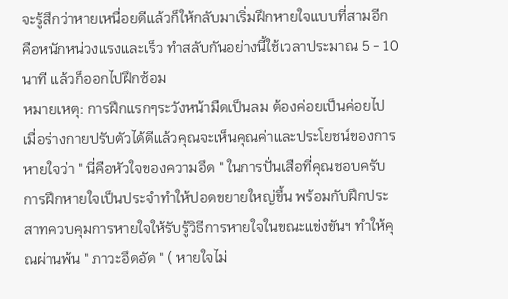จะรู้สึกว่าหายเหนื่อยดีแล้วก็ให้กลับมาเริ่มฝึกหายใจแบบที่สามอีก คือหนักหน่วงแรงและเร็ว ทำสลับกันอย่างนี้ใช้เวลาประมาณ 5 - 10 นาที แล้วก็ออกไปฝึกซ้อม
หมายเหตุ: การฝึกแรกๆระวังหน้ามืดเป็นลม ต้องค่อยเป็นค่อยไป เมื่อร่างกายปรับตัวได้ดีแล้วคุณจะเห็นคุณค่าและประโยชน์ของการหายใจว่า " นี่คือหัวใจของความอึด " ในการปั่นเสือที่คุณชอบครับ การฝึกหายใจเป็นประจำทำให้ปอดขยายใหญ่ขึ้น พร้อมกับฝึกประสาทควบคุมการหายใจให้รับรู้วิธีการหายใจในขณะแข่งขันฯ ทำให้คุณผ่านพ้น " ภาวะอึดอัด " ( หายใจไม่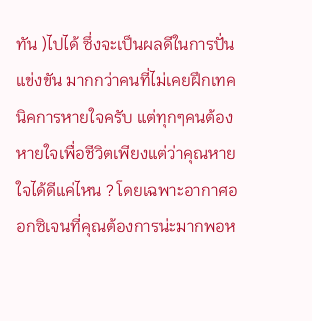ทัน )ไปได้ ซึ่งจะเป็นผลดีในการปั่นแข่งขัน มากกว่าคนที่ไม่เคยฝึกเทคนิคการหายใจครับ แต่ทุกๆคนต้องหายใจเพื่อชีวิตเพียงแต่ว่าคุณหายใจได้ดีแค่ไหน ? โดยเฉพาะอากาศออกซิเจนที่คุณต้องการน่ะมากพอห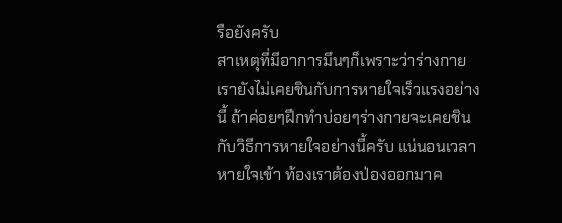รือยังครับ
สาเหตุที่มีอาการมึนๆก็เพราะว่าร่างกายเรายังไม่เคยชินกับการหายใจเร็วแรงอย่างนี้ ถ้าค่อยๆฝึกทำบ่อยๆร่างกายจะเคยชินกับวิธีการหายใจอย่างนี้ครับ แน่นอนเวลาหายใจเข้า ท้องเราต้องป่องออกมาค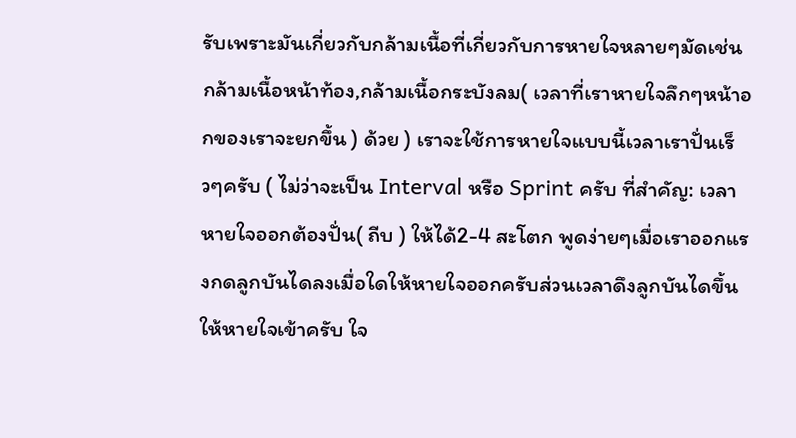รับเพราะมันเกี่ยวกับกล้ามเนื้อที่เกี่ยวกับการหายใจหลายๆมัดเช่นกล้ามเนื้อหน้าท้อง,กล้ามเนื้อกระบังลม( เวลาที่เราหายใจลึกๆหน้าอกของเราจะยกขึ้น ) ด้วย ) เราจะใช้การหายใจแบบนี้เวลาเราปั่นเร็วๆครับ ( ไม่ว่าจะเป็น Interval หรือ Sprint ครับ ที่สำคัญ: เวลาหายใจออกต้องปั่น( ถีบ ) ให้ได้2-4 สะโตก พูดง่ายๆเมื่อเราออกแรงกดลูกบันไดลงเมื่อใดให้หายใจออกครับส่วนเวลาดึงลูกบันไดขึ้นให้หายใจเข้าครับ ใจ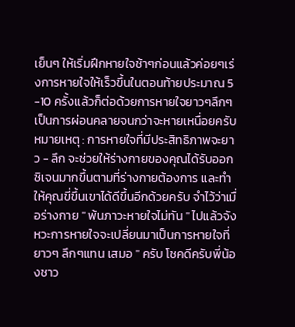เย็นๆ ให้เริ่มฝึกหายใจช้าๆก่อนแล้วค่อยๆเร่งการหายใจให้เร็วขึ้นในตอนท้ายประมาณ 5 -10 ครั้งแล้วก็ต่อด้วยการหายใจยาวๆลึกๆเป็นการผ่อนคลายจนกว่าจะหายเหนื่อยครับ หมายเหตุ : การหายใจที่มีประสิทธิภาพจะยาว - ลึก จะช่วยให้ร่างกายของคุณได้รับออกซิเจนมากขึ้นตามที่ร่างกายต้องการ และทำให้คุณขี่ขึ้นเขาได้ดีขึ้นอีกด้วยครับ จำไว้ว่าเมื่อร่างกาย " พ้นภาวะหายใจไม่ทัน " ไปแล้วจังหวะการหายใจจะเปลี่ยนมาเป็นการหายใจที่ ยาวๆ ลึกๆแทน เสมอ " ครับ โชคดีครับพี่น้องชาว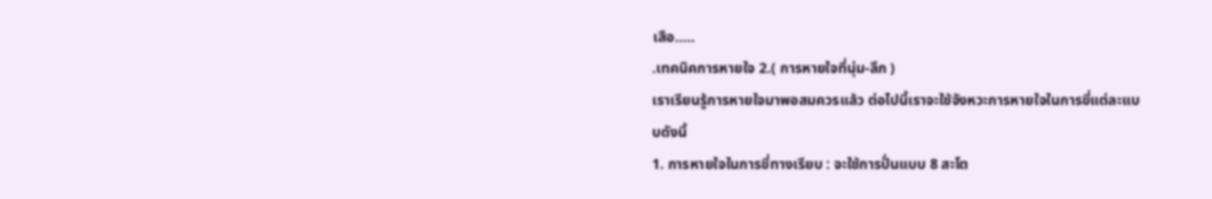เสือ.....
.เทคนิคการหายใจ 2.( การหายใจที่นุ่ม-ลึก )
เราเรียนรู้การหายใจมาพอสมควรแล้ว ต่อไปนี้เราจะใช้จังหวะการหายใจในการขี่แต่ละแบบดังนี้
1. การหายใจในการขี่ทางเรียบ : จะใช้การปั่นแบบ 8 สะโต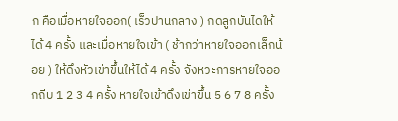ก คือเมื่อหายใจออก( เร็วปานกลาง ) กดลูกบันไดให้ได้ 4 ครั้ง และเมื่อหายใจเข้า ( ช้ากว่าหายใจออกเล็กน้อย ) ให้ดึงหัวเข่าขึ้นให้ได้ 4 ครั้ง จังหวะการหายใจออกถีบ 1 2 3 4 ครั้ง หายใจเข้าดึงเข่าขึ้น 5 6 7 8 ครั้ง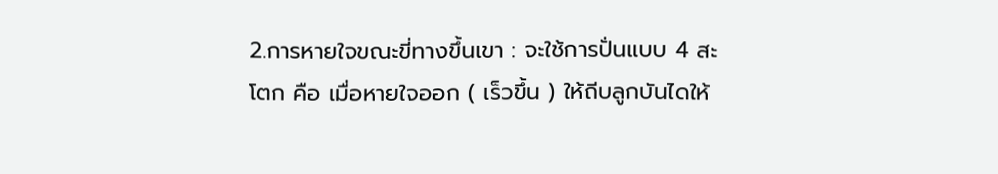2.การหายใจขณะขี่ทางขึ้นเขา : จะใช้การปั่นแบบ 4 สะโตก คือ เมื่อหายใจออก ( เร็วขึ้น ) ให้ถีบลูกบันไดให้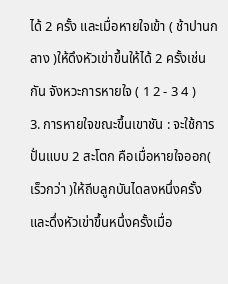ได้ 2 ครั้ง และเมื่อหายใจเข้า ( ช้าปานกลาง )ให้ดึงหัวเข่าขึ้นให้ได้ 2 ครั้งเช่นกัน จังหวะการหายใจ ( 1 2 - 3 4 )
3. การหายใจขณะขึ้นเขาชัน : จะใช้การปั่นแบบ 2 สะโตก คือเมื่อหายใจออก( เร็วกว่า )ให้ถีบลูกบันไดลงหนึ่งครั้ง และดึ่งหัวเข่าขึ้นหนึ่งครั้งเมื่อ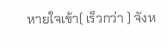หายใจเข้า( เร็วกว่า ) จังห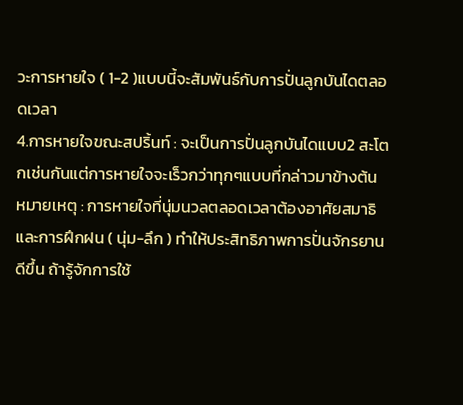วะการหายใจ ( 1-2 )แบบนี้จะสัมพันธ์กับการปั่นลูกบันไดตลอดเวลา
4.การหายใจขณะสปริ้นท์ : จะเป็นการปั่นลูกบันไดแบบ2 สะโตกเช่นกันแต่การหายใจจะเร็วกว่าทุกๆแบบที่กล่าวมาข้างต้น
หมายเหตุ : การหายใจที่นุ่มนวลตลอดเวลาต้องอาศัยสมาธิและการฝึกฝน ( นุ่ม-ลึก ) ทำให้ประสิทธิภาพการปั่นจักรยานดีขึ้น ถ้ารู้จักการใช้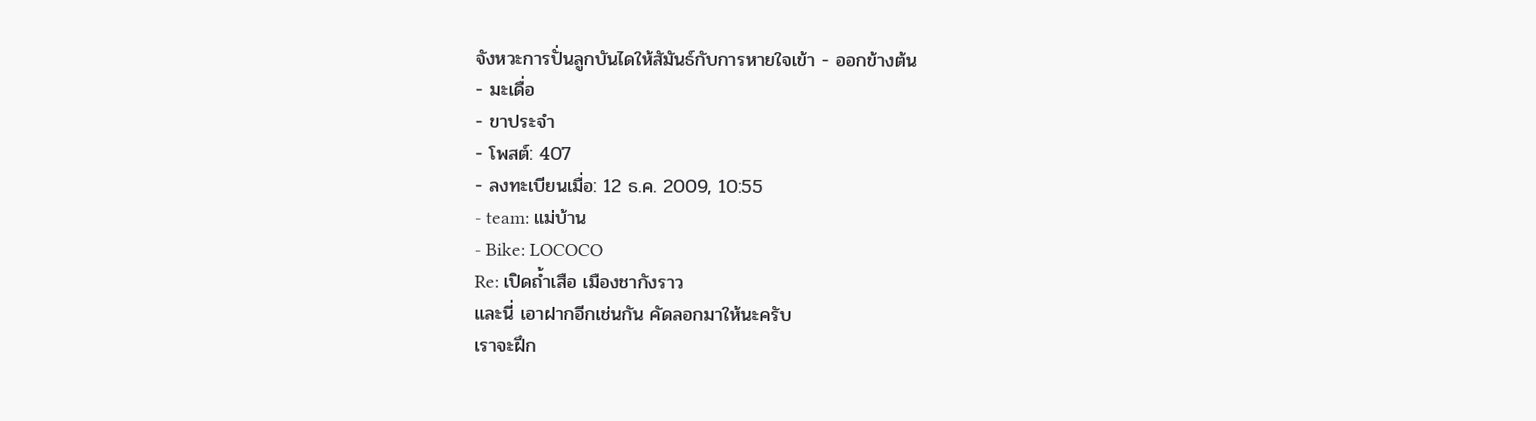จังหวะการปั่นลูกบันไดให้สัมันธ์กับการหายใจเข้า - ออกข้างต้น
- มะเดื่อ
- ขาประจำ
- โพสต์: 407
- ลงทะเบียนเมื่อ: 12 ธ.ค. 2009, 10:55
- team: แม่บ้าน
- Bike: LOCOCO
Re: เปิดถ้ำเสือ เมืองชากังราว
และนี่ เอาฝากอีกเช่นกัน คัดลอกมาให้นะครับ
เราจะฝึก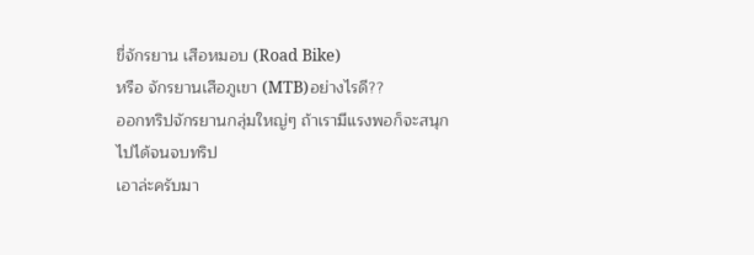ขี่จักรยาน เสือหมอบ (Road Bike)
หรือ จักรยานเสือภูเขา (MTB)อย่างไรดี??
ออกทริปจักรยานกลุ่มใหญ่ๆ ถ้าเรามีแรงพอก็จะสนุกไปได้จนจบทริป
เอาล่ะครับมา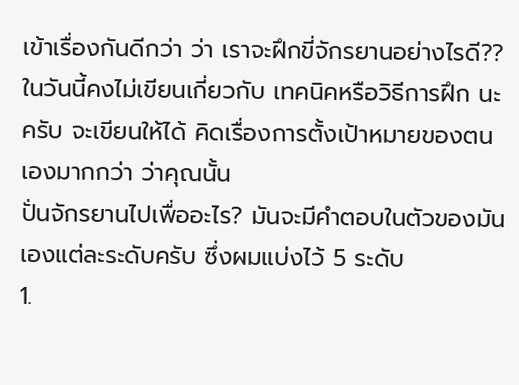เข้าเรื่องกันดีกว่า ว่า เราจะฝึกขี่จักรยานอย่างไรดี?? ในวันนี้คงไม่เขียนเกี่ยวกับ เทคนิคหรือวิธีการฝึก นะครับ จะเขียนให้ได้ คิดเรื่องการตั้งเป้าหมายของตนเองมากกว่า ว่าคุณนั้น
ปั่นจักรยานไปเพื่ออะไร? มันจะมีคำตอบในตัวของมันเองแต่ละระดับครับ ซึ่งผมแบ่งไว้ 5 ระดับ
1.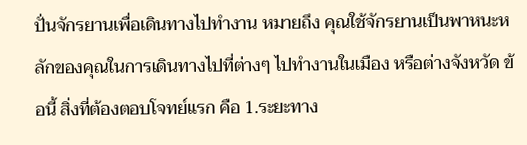ปั่นจักรยานเพื่อเดินทางไปทำงาน หมายถึง คุณใช้จักรยานเป็นพาหนะหลักของคุณในการเดินทางไปที่ต่างๆ ไปทำงานในเมือง หรือต่างจังหวัด ข้อนี้ สิ่งที่ต้องตอบโจทย์แรก คือ 1.ระยะทาง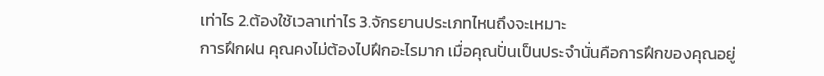เท่าไร 2.ต้องใช้เวลาเท่าไร 3.จักรยานประเภทไหนถึงจะเหมาะ
การฝึกฝน คุณคงไม่ต้องไปฝึกอะไรมาก เมื่อคุณปั่นเป็นประจำนั่นคือการฝึกของคุณอยู่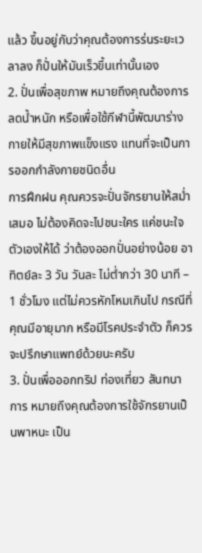แล้ว ขึ้นอยู่กับว่าคุณต้องการร่นระยะเวลาลง ก็ปั่นให้มันเร็วขึ้นเท่านั้นเอง
2. ปั่นเพื่อสุขภาพ หมายถึงคุณต้องการลดน้ำหนัก หรือเพื่อใช้กีฬานี้พัฒนาร่างกายให้มีสุขภาพแข็งแรง แทนที่จะเป็นการออกกำลังกายชนิดอื่น
การฝึกฝน คุณควรจะปั่นจักรยานให้สม่ำเสมอ ไม่ต้องคิดจะไปชนะใคร แค่ชนะใจตัวเองให้ได้ ว่าต้องออกปั่นอย่างน้อย อาทิตย์ละ 3 วัน วันละ ไม่ต่ำกว่า 30 นาที – 1 ชั่วโมง แต่ไม่ควรหักโหมเกินไป กรณีที่คุณมีอายุมาก หรือมีโรคประจำตัว ก็ควรจะปรึกษาแพทย์ด้วยนะครับ
3. ปั่นเพื่อออกทริป ท่องเที่ยว สันทนาการ หมายถึงคุณต้องการใช้จักรยานเป็นพาหนะ เป็น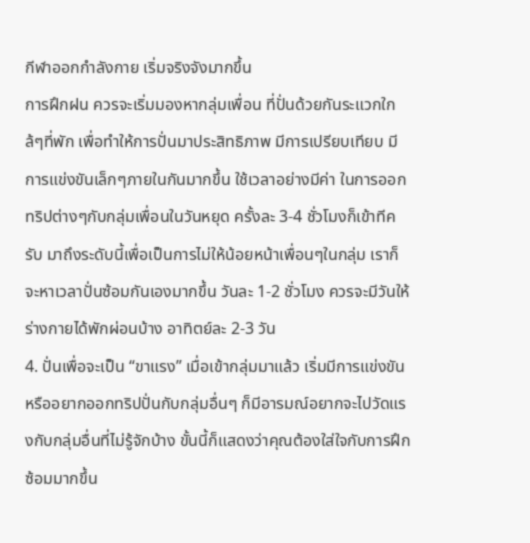กีฬาออกกำลังกาย เริ่มจริงจังมากขึ้น
การฝึกฝน ควรจะเริ่มมองหากลุ่มเพื่อน ที่ปั่นด้วยกันระแวกใกล้ๆที่พัก เพื่อทำให้การปั่นมาประสิทธิภาพ มีการเปรียบเทียบ มีการแข่งขันเล็กๆภายในกันมากขึ้น ใช้เวลาอย่างมีค่า ในการออกทริปต่างๆกับกลุ่มเพื่อนในวันหยุด ครั้งละ 3-4 ชั่วโมงก็เข้าทีครับ มาถึงระดับนี้เพื่อเป็นการไม่ให้น้อยหน้าเพื่อนๆในกลุ่ม เราก็จะหาเวลาปั่นซ้อมกันเองมากขึ้น วันละ 1-2 ชั่วโมง ควรจะมีวันให้ร่างกายได้พักผ่อนบ้าง อาทิตย์ละ 2-3 วัน
4. ปั่นเพื่อจะเป็น “ขาแรง” เมื่อเข้ากลุ่มมาแล้ว เริ่มมีการแข่งขัน หรืออยากออกทริปปั่นกับกลุ่มอื่นๆ ก็มีอารมณ์อยากจะไปวัดแรงกับกลุ่มอื่นที่ไม่รู้จักบ้าง ขั้นนี้ก็แสดงว่าคุณต้องใส่ใจกับการฝึกซ้อมมากขึ้น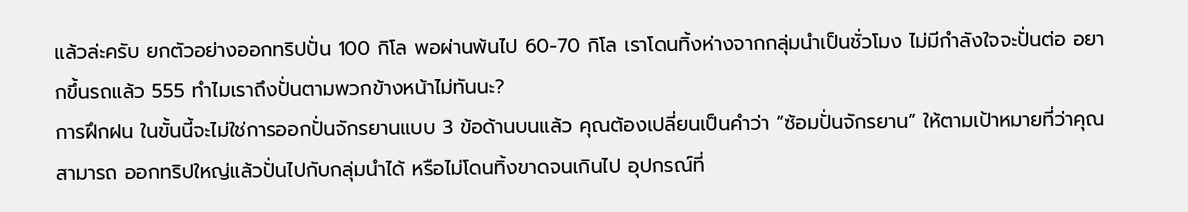แล้วล่ะครับ ยกตัวอย่างออกทริปปั่น 100 กิโล พอผ่านพ้นไป 60-70 กิโล เราโดนทิ้งห่างจากกลุ่มนำเป็นชั่วโมง ไม่มีกำลังใจจะปั่นต่อ อยากขึ้นรถแล้ว 555 ทำไมเราถึงปั่นตามพวกข้างหน้าไม่ทันนะ?
การฝึกฝน ในขั้นนี้จะไม่ใช่การออกปั่นจักรยานแบบ 3 ข้อด้านบนแล้ว คุณต้องเปลี่ยนเป็นคำว่า “ซ้อมปั่นจักรยาน” ให้ตามเป้าหมายที่ว่าคุณสามารถ ออกทริปใหญ่แล้วปั่นไปกับกลุ่มนำได้ หรือไม่โดนทิ้งขาดจนเกินไป อุปกรณ์ที่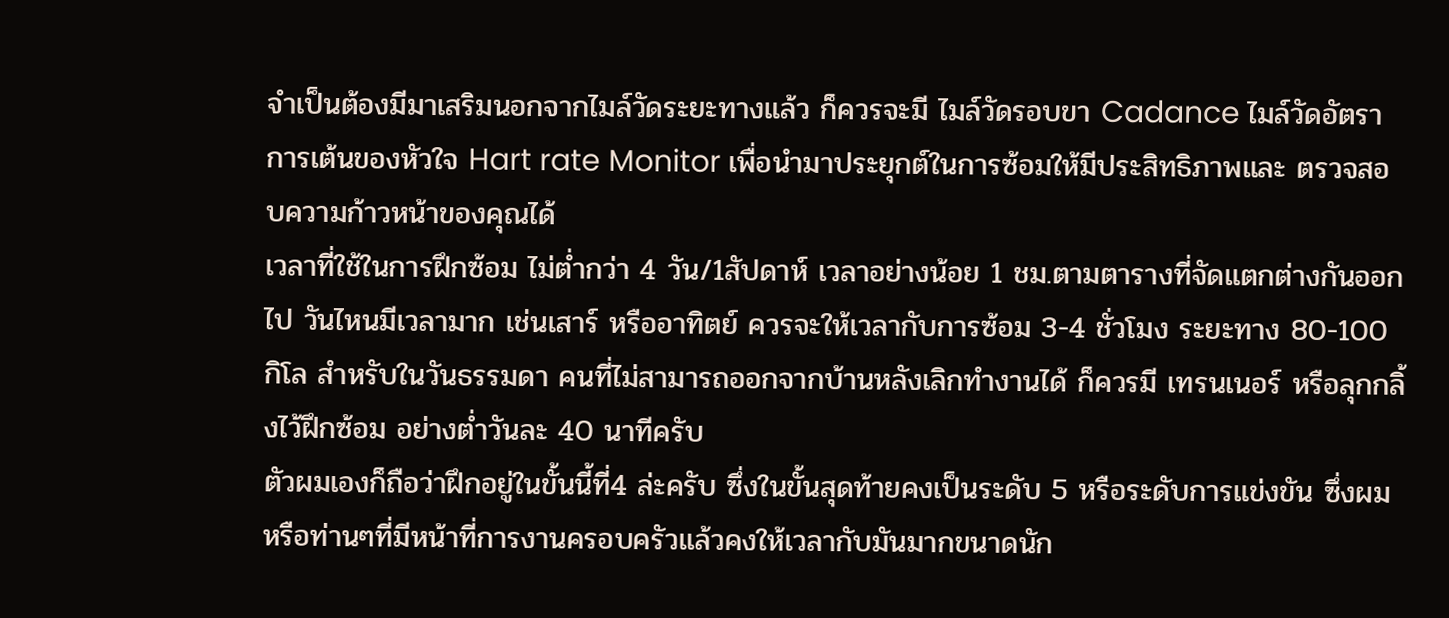จำเป็นต้องมีมาเสริมนอกจากไมล์วัดระยะทางแล้ว ก็ควรจะมี ไมล์วัดรอบขา Cadance ไมล์วัดอัตราการเต้นของหัวใจ Hart rate Monitor เพื่อนำมาประยุกต์ในการซ้อมให้มีประสิทธิภาพและ ตรวจสอบความก้าวหน้าของคุณได้
เวลาที่ใช้ในการฝึกซ้อม ไม่ต่ำกว่า 4 วัน/1สัปดาห์ เวลาอย่างน้อย 1 ชม.ตามตารางที่จัดแตกต่างกันออกไป วันไหนมีเวลามาก เช่นเสาร์ หรืออาทิตย์ ควรจะให้เวลากับการซ้อม 3-4 ชั่วโมง ระยะทาง 80-100 กิโล สำหรับในวันธรรมดา คนที่ไม่สามารถออกจากบ้านหลังเลิกทำงานได้ ก็ควรมี เทรนเนอร์ หรือลุกกลิ้งไว้ฝึกซ้อม อย่างต่ำวันละ 40 นาทีครับ
ตัวผมเองก็ถือว่าฝึกอยู่ในขั้นนี้ที่4 ล่ะครับ ซึ่งในขั้นสุดท้ายคงเป็นระดับ 5 หรือระดับการแข่งขัน ซึ่งผม หรือท่านๆที่มีหน้าที่การงานครอบครัวแล้วคงให้เวลากับมันมากขนาดนัก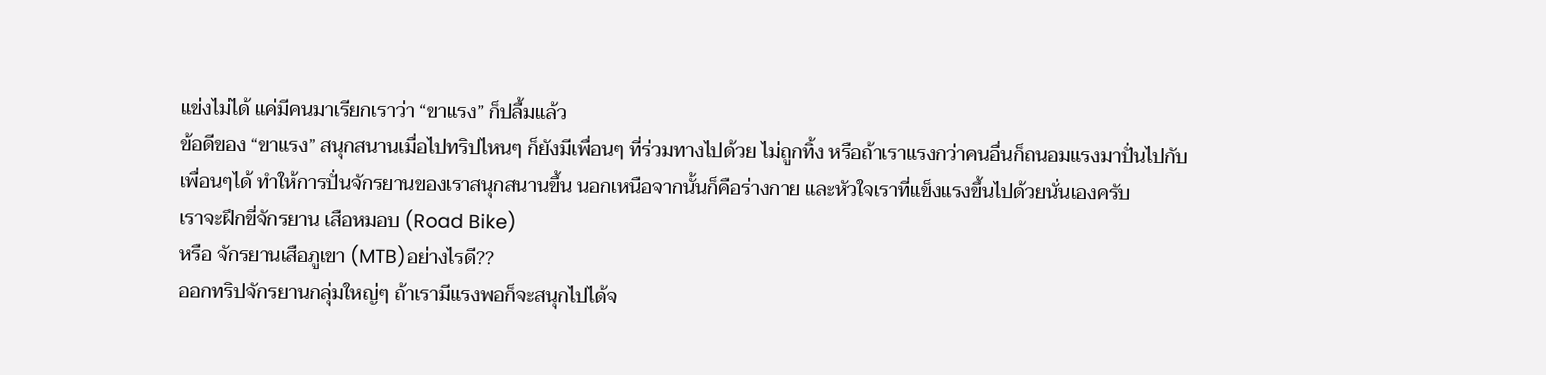แข่งไม่ได้ แค่มีคนมาเรียกเราว่า “ขาแรง” ก็ปลื้มแล้ว
ข้อดีของ “ขาแรง” สนุกสนานเมื่อไปทริปไหนๆ ก็ยังมีเพื่อนๆ ที่ร่วมทางไปด้วย ไม่ถูกทิ้ง หรือถ้าเราแรงกว่าคนอื่นก็ถนอมแรงมาปั่นไปกับเพื่อนๆได้ ทำให้การปั่นจักรยานของเราสนุกสนานขึ้น นอกเหนือจากนั้นก็คือร่างกาย และหัวใจเราที่แข็งแรงขึ้นไปด้วยนั่นเองครับ
เราจะฝึกขี่จักรยาน เสือหมอบ (Road Bike)
หรือ จักรยานเสือภูเขา (MTB)อย่างไรดี??
ออกทริปจักรยานกลุ่มใหญ่ๆ ถ้าเรามีแรงพอก็จะสนุกไปได้จ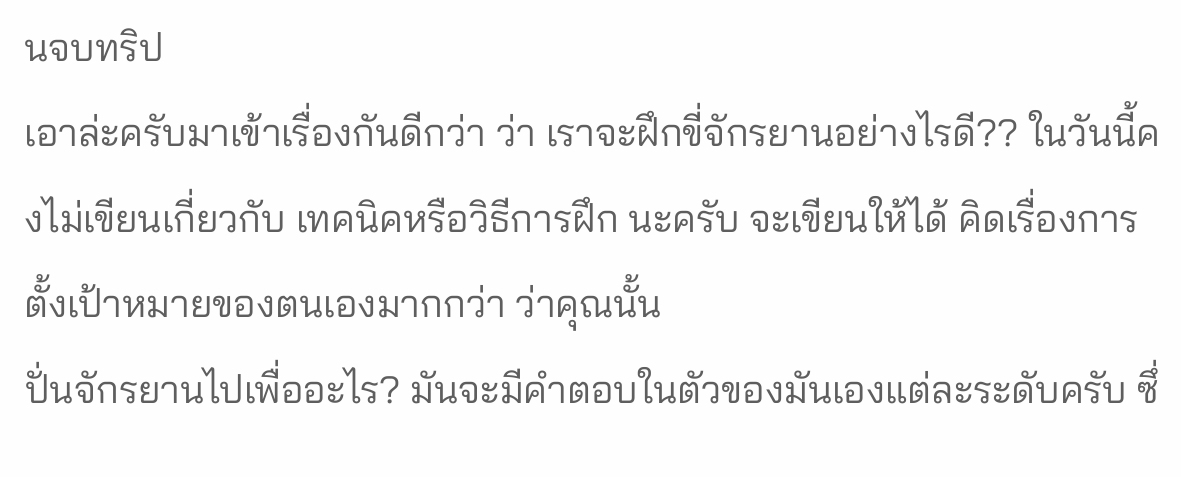นจบทริป
เอาล่ะครับมาเข้าเรื่องกันดีกว่า ว่า เราจะฝึกขี่จักรยานอย่างไรดี?? ในวันนี้คงไม่เขียนเกี่ยวกับ เทคนิคหรือวิธีการฝึก นะครับ จะเขียนให้ได้ คิดเรื่องการตั้งเป้าหมายของตนเองมากกว่า ว่าคุณนั้น
ปั่นจักรยานไปเพื่ออะไร? มันจะมีคำตอบในตัวของมันเองแต่ละระดับครับ ซึ่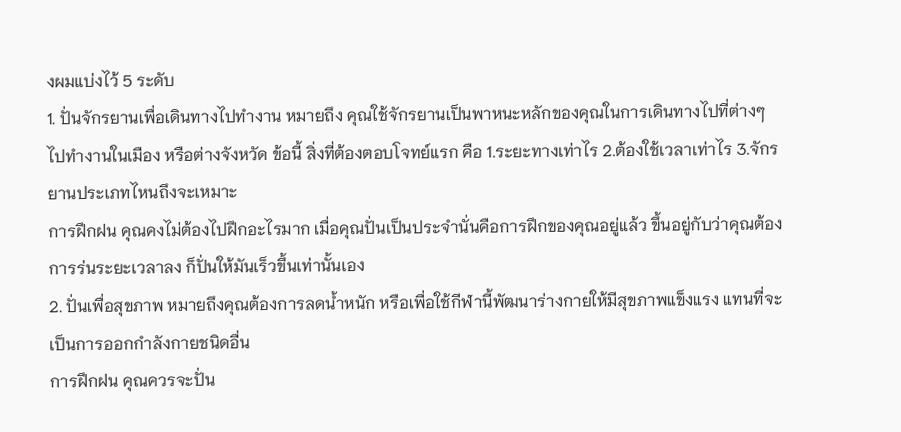งผมแบ่งไว้ 5 ระดับ
1. ปั่นจักรยานเพื่อเดินทางไปทำงาน หมายถึง คุณใช้จักรยานเป็นพาหนะหลักของคุณในการเดินทางไปที่ต่างๆ ไปทำงานในเมือง หรือต่างจังหวัด ข้อนี้ สิ่งที่ต้องตอบโจทย์แรก คือ 1.ระยะทางเท่าไร 2.ต้องใช้เวลาเท่าไร 3.จักรยานประเภทไหนถึงจะเหมาะ
การฝึกฝน คุณคงไม่ต้องไปฝึกอะไรมาก เมื่อคุณปั่นเป็นประจำนั่นคือการฝึกของคุณอยู่แล้ว ขึ้นอยู่กับว่าคุณต้องการร่นระยะเวลาลง ก็ปั่นให้มันเร็วขึ้นเท่านั้นเอง
2. ปั่นเพื่อสุขภาพ หมายถึงคุณต้องการลดน้ำหนัก หรือเพื่อใช้กีฬานี้พัฒนาร่างกายให้มีสุขภาพแข็งแรง แทนที่จะเป็นการออกกำลังกายชนิดอื่น
การฝึกฝน คุณควรจะปั่น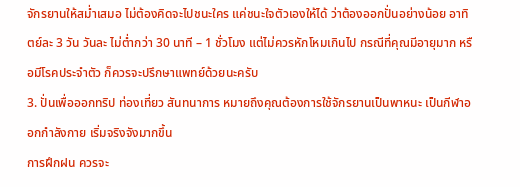จักรยานให้สม่ำเสมอ ไม่ต้องคิดจะไปชนะใคร แค่ชนะใจตัวเองให้ได้ ว่าต้องออกปั่นอย่างน้อย อาทิตย์ละ 3 วัน วันละ ไม่ต่ำกว่า 30 นาที – 1 ชั่วโมง แต่ไม่ควรหักโหมเกินไป กรณีที่คุณมีอายุมาก หรือมีโรคประจำตัว ก็ควรจะปรึกษาแพทย์ด้วยนะครับ
3. ปั่นเพื่อออกทริป ท่องเที่ยว สันทนาการ หมายถึงคุณต้องการใช้จักรยานเป็นพาหนะ เป็นกีฬาออกกำลังกาย เริ่มจริงจังมากขึ้น
การฝึกฝน ควรจะ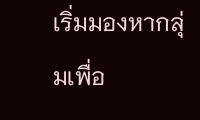เริ่มมองหากลุ่มเพื่อ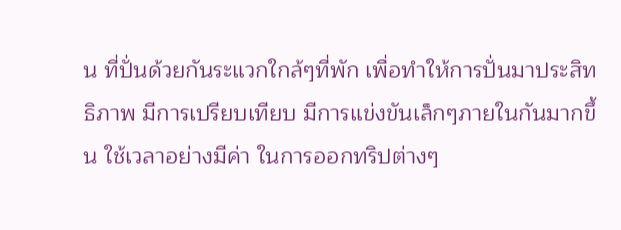น ที่ปั่นด้วยกันระแวกใกล้ๆที่พัก เพื่อทำให้การปั่นมาประสิทธิภาพ มีการเปรียบเทียบ มีการแข่งขันเล็กๆภายในกันมากขึ้น ใช้เวลาอย่างมีค่า ในการออกทริปต่างๆ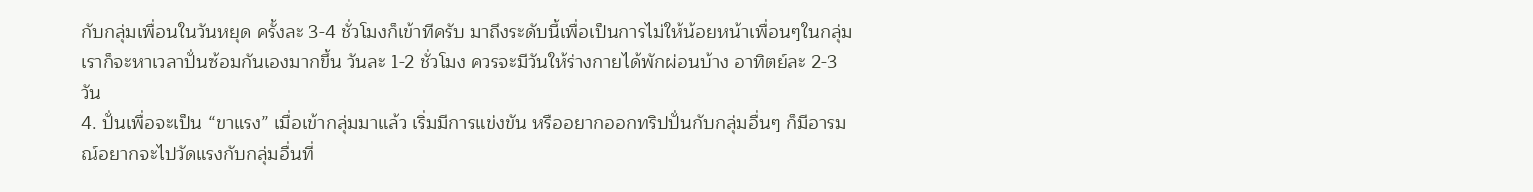กับกลุ่มเพื่อนในวันหยุด ครั้งละ 3-4 ชั่วโมงก็เข้าทีครับ มาถึงระดับนี้เพื่อเป็นการไม่ให้น้อยหน้าเพื่อนๆในกลุ่ม เราก็จะหาเวลาปั่นซ้อมกันเองมากขึ้น วันละ 1-2 ชั่วโมง ควรจะมีวันให้ร่างกายได้พักผ่อนบ้าง อาทิตย์ละ 2-3 วัน
4. ปั่นเพื่อจะเป็น “ขาแรง” เมื่อเข้ากลุ่มมาแล้ว เริ่มมีการแข่งขัน หรืออยากออกทริปปั่นกับกลุ่มอื่นๆ ก็มีอารมณ์อยากจะไปวัดแรงกับกลุ่มอื่นที่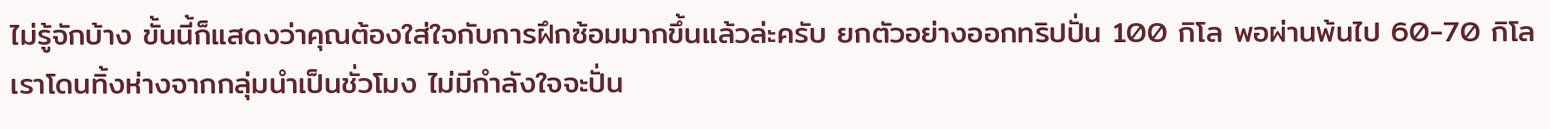ไม่รู้จักบ้าง ขั้นนี้ก็แสดงว่าคุณต้องใส่ใจกับการฝึกซ้อมมากขึ้นแล้วล่ะครับ ยกตัวอย่างออกทริปปั่น 100 กิโล พอผ่านพ้นไป 60-70 กิโล เราโดนทิ้งห่างจากกลุ่มนำเป็นชั่วโมง ไม่มีกำลังใจจะปั่น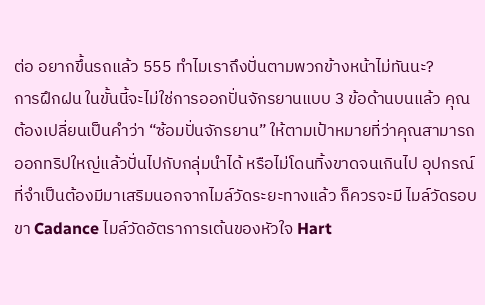ต่อ อยากขึ้นรถแล้ว 555 ทำไมเราถึงปั่นตามพวกข้างหน้าไม่ทันนะ?
การฝึกฝน ในขั้นนี้จะไม่ใช่การออกปั่นจักรยานแบบ 3 ข้อด้านบนแล้ว คุณต้องเปลี่ยนเป็นคำว่า “ซ้อมปั่นจักรยาน” ให้ตามเป้าหมายที่ว่าคุณสามารถ ออกทริปใหญ่แล้วปั่นไปกับกลุ่มนำได้ หรือไม่โดนทิ้งขาดจนเกินไป อุปกรณ์ที่จำเป็นต้องมีมาเสริมนอกจากไมล์วัดระยะทางแล้ว ก็ควรจะมี ไมล์วัดรอบขา Cadance ไมล์วัดอัตราการเต้นของหัวใจ Hart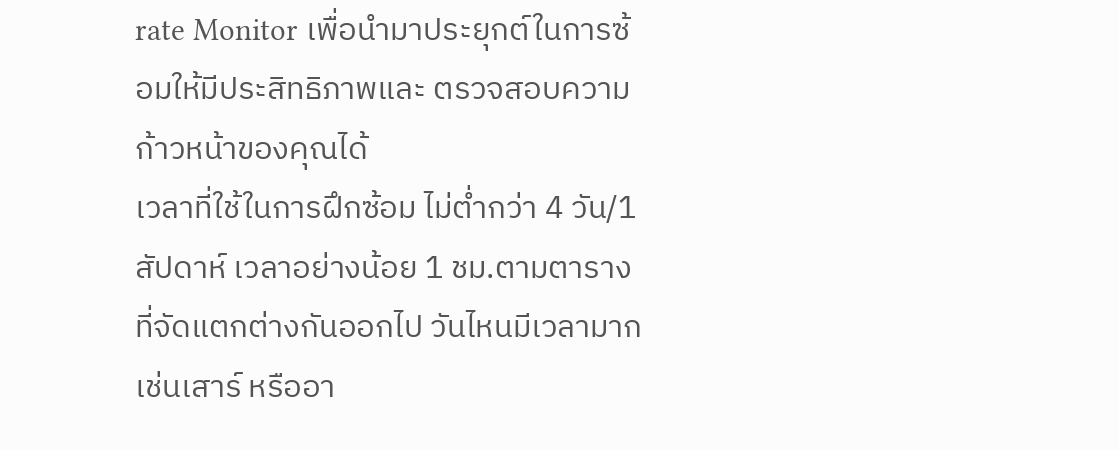rate Monitor เพื่อนำมาประยุกต์ในการซ้อมให้มีประสิทธิภาพและ ตรวจสอบความก้าวหน้าของคุณได้
เวลาที่ใช้ในการฝึกซ้อม ไม่ต่ำกว่า 4 วัน/1สัปดาห์ เวลาอย่างน้อย 1 ชม.ตามตารางที่จัดแตกต่างกันออกไป วันไหนมีเวลามาก เช่นเสาร์ หรืออา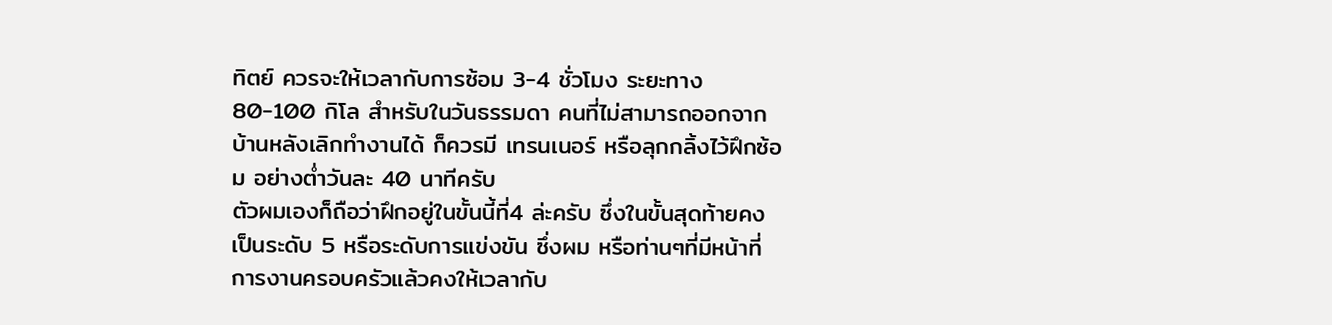ทิตย์ ควรจะให้เวลากับการซ้อม 3-4 ชั่วโมง ระยะทาง 80-100 กิโล สำหรับในวันธรรมดา คนที่ไม่สามารถออกจากบ้านหลังเลิกทำงานได้ ก็ควรมี เทรนเนอร์ หรือลุกกลิ้งไว้ฝึกซ้อม อย่างต่ำวันละ 40 นาทีครับ
ตัวผมเองก็ถือว่าฝึกอยู่ในขั้นนี้ที่4 ล่ะครับ ซึ่งในขั้นสุดท้ายคงเป็นระดับ 5 หรือระดับการแข่งขัน ซึ่งผม หรือท่านๆที่มีหน้าที่การงานครอบครัวแล้วคงให้เวลากับ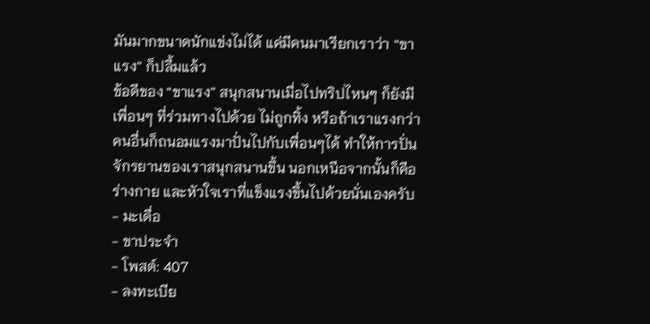มันมากขนาดนักแข่งไม่ได้ แค่มีคนมาเรียกเราว่า “ขาแรง” ก็ปลื้มแล้ว
ข้อดีของ “ขาแรง” สนุกสนานเมื่อไปทริปไหนๆ ก็ยังมีเพื่อนๆ ที่ร่วมทางไปด้วย ไม่ถูกทิ้ง หรือถ้าเราแรงกว่าคนอื่นก็ถนอมแรงมาปั่นไปกับเพื่อนๆได้ ทำให้การปั่นจักรยานของเราสนุกสนานขึ้น นอกเหนือจากนั้นก็คือร่างกาย และหัวใจเราที่แข็งแรงขึ้นไปด้วยนั่นเองครับ
- มะเดื่อ
- ขาประจำ
- โพสต์: 407
- ลงทะเบีย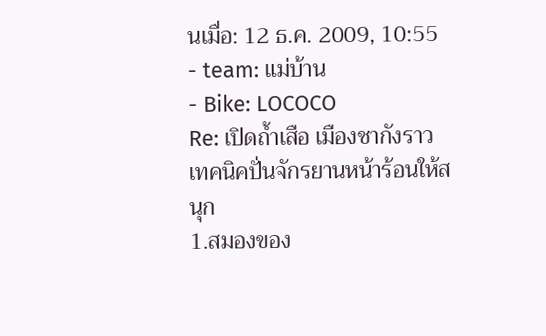นเมื่อ: 12 ธ.ค. 2009, 10:55
- team: แม่บ้าน
- Bike: LOCOCO
Re: เปิดถ้ำเสือ เมืองชากังราว
เทคนิคปั่นจักรยานหน้าร้อนให้สนุก
1.สมองของ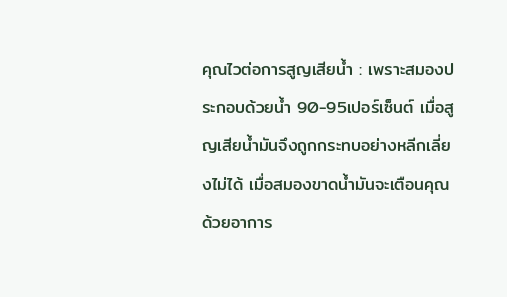คุณไวต่อการสูญเสียน้ำ : เพราะสมองประกอบด้วยน้ำ 90-95เปอร์เซ็นต์ เมื่อสูญเสียน้ำมันจึงถูกกระทบอย่างหลีกเลี่ยงไม่ได้ เมื่อสมองขาดน้ำมันจะเตือนคุณด้วยอาการ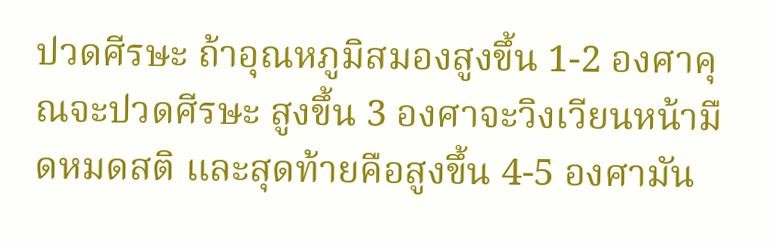ปวดศีรษะ ถ้าอุณหภูมิสมองสูงขึ้น 1-2 องศาคุณจะปวดศีรษะ สูงขึ้น 3 องศาจะวิงเวียนหน้ามืดหมดสติ และสุดท้ายคือสูงขึ้น 4-5 องศามัน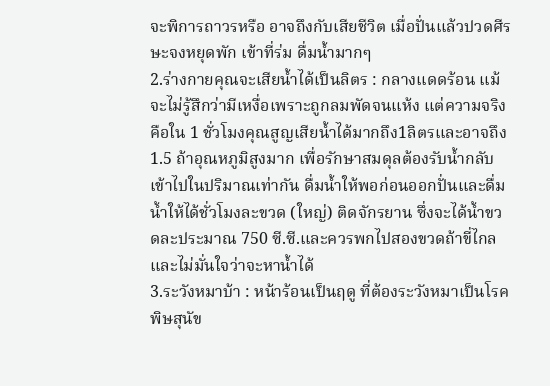จะพิการถาวรหรือ อาจถึงกับเสียชีวิต เมื่อปั่นแล้วปวดศีรษะจงหยุดพัก เข้าที่ร่ม ดื่มน้ำมากๆ
2.ร่างกายคุณจะเสียน้ำได้เป็นลิตร : กลางแดดร้อน แม้จะไม่รู้สึกว่ามีเหงื่อเพราะถูกลมพัดจนแห้ง แต่ความจริงคือใน 1 ชั่วโมงคุณสูญเสียน้ำได้มากถึง1ลิตรและอาจถึง 1.5 ถ้าอุณหภูมิสูงมาก เพื่อรักษาสมดุลต้องรับน้ำกลับเข้าไปในปริมาณเท่ากัน ดื่มน้ำให้พอก่อนออกปั่นและดื่มน้ำให้ได้ชั่วโมงละขวด (ใหญ่) ติดจักรยาน ซึ่งจะได้น้ำขวดละประมาณ 750 ซี.ซี.และควรพกไปสองขวดถ้าขี่ไกลและไม่มั่นใจว่าจะหาน้ำได้
3.ระวังหมาบ้า : หน้าร้อนเป็นฤดู ที่ต้องระวังหมาเป็นโรคพิษสุนัข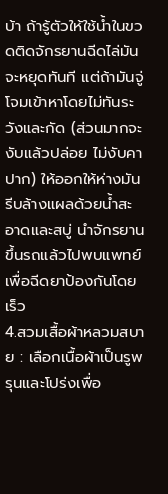บ้า ถ้ารู้ตัวให้ใช้น้ำในขวดติดจักรยานฉีดไล่มันจะหยุดทันที แต่ถ้ามันจู่โจมเข้าหาโดยไม่ทันระวังและกัด (ส่วนมากจะงับแล้วปล่อย ไม่งับคาปาก) ให้ออกให้ห่างมัน รีบล้างแผลด้วยน้ำสะอาดและสบู่ นำจักรยานขึ้นรถแล้วไปพบแพทย์เพื่อฉีดยาป้องกันโดยเร็ว
4.สวมเสื้อผ้าหลวมสบาย : เลือกเนื้อผ้าเป็นรูพรุนและโปร่งเพื่อ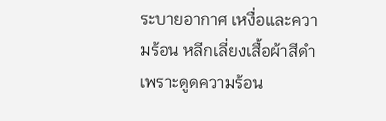ระบายอากาศ เหงื่อและความร้อน หลีกเลี่ยงเสื้อผ้าสีดำเพราะดูดความร้อน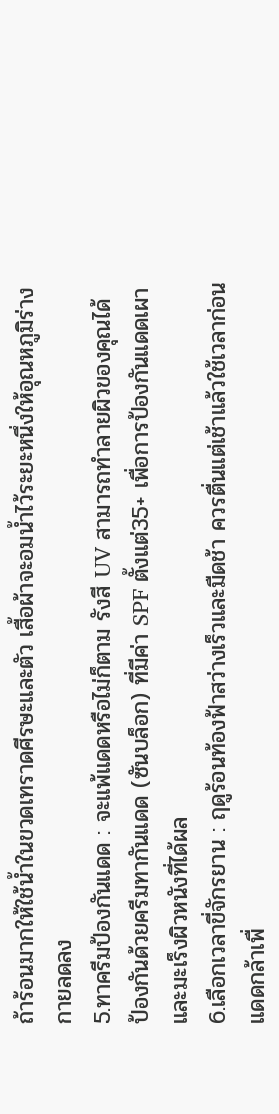ถ้าร้อนมากให้ใช้น้ำในขวดเทราดศีรษะและตัว เสื้อผ้าจะอมน้ำไว้ระยะหนึ่งให้อุณหภูมิร่างกายลดลง
5.ทาครีมป้องกันแดด : จะแพ้แดดหรือไม่ก็ตาม รังสี UV สามารถทำลายผิวของคุณได้ ป้องกันด้วยครีมทากันแดด (ซันบล็อก) ที่มีค่า SPF ตั้งแต่35+ เพื่อการป้องกันแดดเผาและมะเร็งผิวหนังที่ได้ผล
6.เลือกเวลาขี่จักรยาน : ฤดูร้อนท้องฟ้าสว่างเร็วและมืดช้า ควรตื่นแต่เช้าแล้วใช้เวลาก่อนแดดกล้าเพื่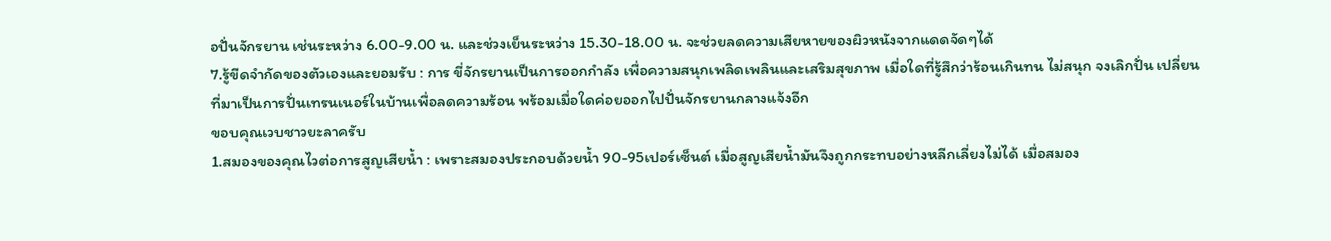อปั่นจักรยาน เช่นระหว่าง 6.00-9.00 น. และช่วงเย็นระหว่าง 15.30-18.00 น. จะช่วยลดความเสียหายของผิวหนังจากแดดจัดๆได้
7.รู้ขีดจำกัดของตัวเองและยอมรับ : การ ขี่จักรยานเป็นการออกกำลัง เพื่อความสนุกเพลิดเพลินและเสริมสุขภาพ เมื่อใดที่รู้สึกว่าร้อนเกินทน ไม่สนุก จงเลิกปั่น เปลี่ยนที่มาเป็นการปั่นเทรนเนอร์ในบ้านเพื่อลดความร้อน พร้อมเมื่อใดค่อยออกไปปั่นจักรยานกลางแจ้งอีก
ขอบคุณเวบชาวยะลาครับ
1.สมองของคุณไวต่อการสูญเสียน้ำ : เพราะสมองประกอบด้วยน้ำ 90-95เปอร์เซ็นต์ เมื่อสูญเสียน้ำมันจึงถูกกระทบอย่างหลีกเลี่ยงไม่ได้ เมื่อสมอง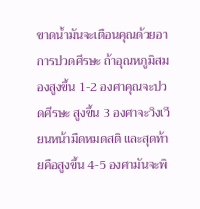ขาดน้ำมันจะเตือนคุณด้วยอาการปวดศีรษะ ถ้าอุณหภูมิสมองสูงขึ้น 1-2 องศาคุณจะปวดศีรษะ สูงขึ้น 3 องศาจะวิงเวียนหน้ามืดหมดสติ และสุดท้ายคือสูงขึ้น 4-5 องศามันจะพิ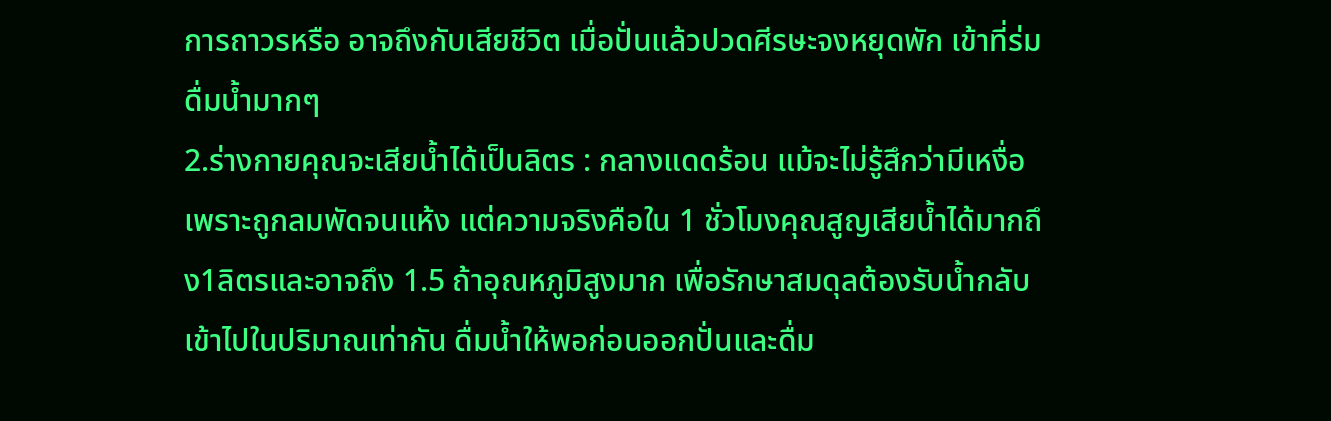การถาวรหรือ อาจถึงกับเสียชีวิต เมื่อปั่นแล้วปวดศีรษะจงหยุดพัก เข้าที่ร่ม ดื่มน้ำมากๆ
2.ร่างกายคุณจะเสียน้ำได้เป็นลิตร : กลางแดดร้อน แม้จะไม่รู้สึกว่ามีเหงื่อเพราะถูกลมพัดจนแห้ง แต่ความจริงคือใน 1 ชั่วโมงคุณสูญเสียน้ำได้มากถึง1ลิตรและอาจถึง 1.5 ถ้าอุณหภูมิสูงมาก เพื่อรักษาสมดุลต้องรับน้ำกลับเข้าไปในปริมาณเท่ากัน ดื่มน้ำให้พอก่อนออกปั่นและดื่ม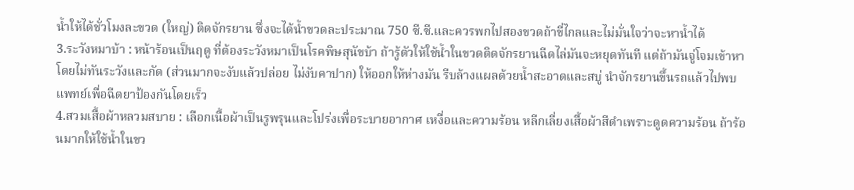น้ำให้ได้ชั่วโมงละขวด (ใหญ่) ติดจักรยาน ซึ่งจะได้น้ำขวดละประมาณ 750 ซี.ซี.และควรพกไปสองขวดถ้าขี่ไกลและไม่มั่นใจว่าจะหาน้ำได้
3.ระวังหมาบ้า : หน้าร้อนเป็นฤดู ที่ต้องระวังหมาเป็นโรคพิษสุนัขบ้า ถ้ารู้ตัวให้ใช้น้ำในขวดติดจักรยานฉีดไล่มันจะหยุดทันที แต่ถ้ามันจู่โจมเข้าหาโดยไม่ทันระวังและกัด (ส่วนมากจะงับแล้วปล่อย ไม่งับคาปาก) ให้ออกให้ห่างมัน รีบล้างแผลด้วยน้ำสะอาดและสบู่ นำจักรยานขึ้นรถแล้วไปพบแพทย์เพื่อฉีดยาป้องกันโดยเร็ว
4.สวมเสื้อผ้าหลวมสบาย : เลือกเนื้อผ้าเป็นรูพรุนและโปร่งเพื่อระบายอากาศ เหงื่อและความร้อน หลีกเลี่ยงเสื้อผ้าสีดำเพราะดูดความร้อน ถ้าร้อนมากให้ใช้น้ำในขว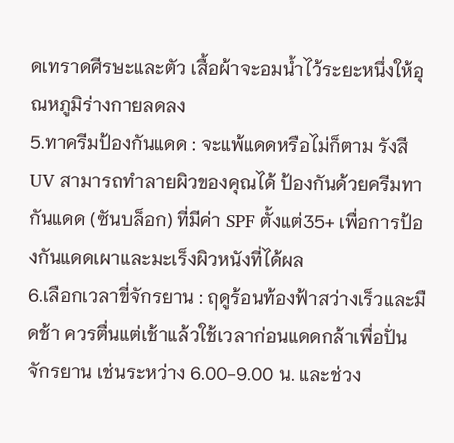ดเทราดศีรษะและตัว เสื้อผ้าจะอมน้ำไว้ระยะหนึ่งให้อุณหภูมิร่างกายลดลง
5.ทาครีมป้องกันแดด : จะแพ้แดดหรือไม่ก็ตาม รังสี UV สามารถทำลายผิวของคุณได้ ป้องกันด้วยครีมทากันแดด (ซันบล็อก) ที่มีค่า SPF ตั้งแต่35+ เพื่อการป้องกันแดดเผาและมะเร็งผิวหนังที่ได้ผล
6.เลือกเวลาขี่จักรยาน : ฤดูร้อนท้องฟ้าสว่างเร็วและมืดช้า ควรตื่นแต่เช้าแล้วใช้เวลาก่อนแดดกล้าเพื่อปั่นจักรยาน เช่นระหว่าง 6.00-9.00 น. และช่วง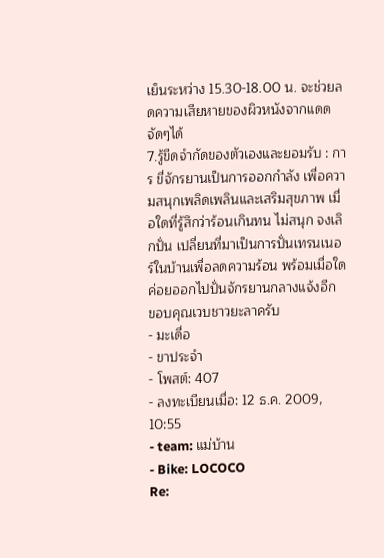เย็นระหว่าง 15.30-18.00 น. จะช่วยลดความเสียหายของผิวหนังจากแดดจัดๆได้
7.รู้ขีดจำกัดของตัวเองและยอมรับ : การ ขี่จักรยานเป็นการออกกำลัง เพื่อความสนุกเพลิดเพลินและเสริมสุขภาพ เมื่อใดที่รู้สึกว่าร้อนเกินทน ไม่สนุก จงเลิกปั่น เปลี่ยนที่มาเป็นการปั่นเทรนเนอร์ในบ้านเพื่อลดความร้อน พร้อมเมื่อใดค่อยออกไปปั่นจักรยานกลางแจ้งอีก
ขอบคุณเวบชาวยะลาครับ
- มะเดื่อ
- ขาประจำ
- โพสต์: 407
- ลงทะเบียนเมื่อ: 12 ธ.ค. 2009, 10:55
- team: แม่บ้าน
- Bike: LOCOCO
Re: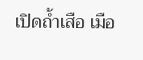เปิดถ้ำเสือ เมือ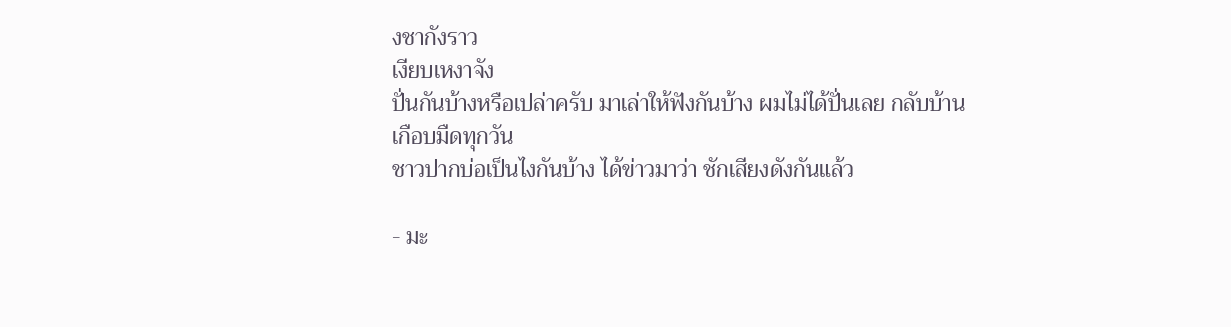งชากังราว
เงียบเหงาจัง
ปั่นกันบ้างหรือเปล่าครับ มาเล่าให้ฟังกันบ้าง ผมไม่ได้ปั่นเลย กลับบ้านเกือบมืดทุกวัน
ชาวปากบ่อเป็นไงกันบ้าง ได้ข่าวมาว่า ชักเสียงดังกันแล้ว

- มะ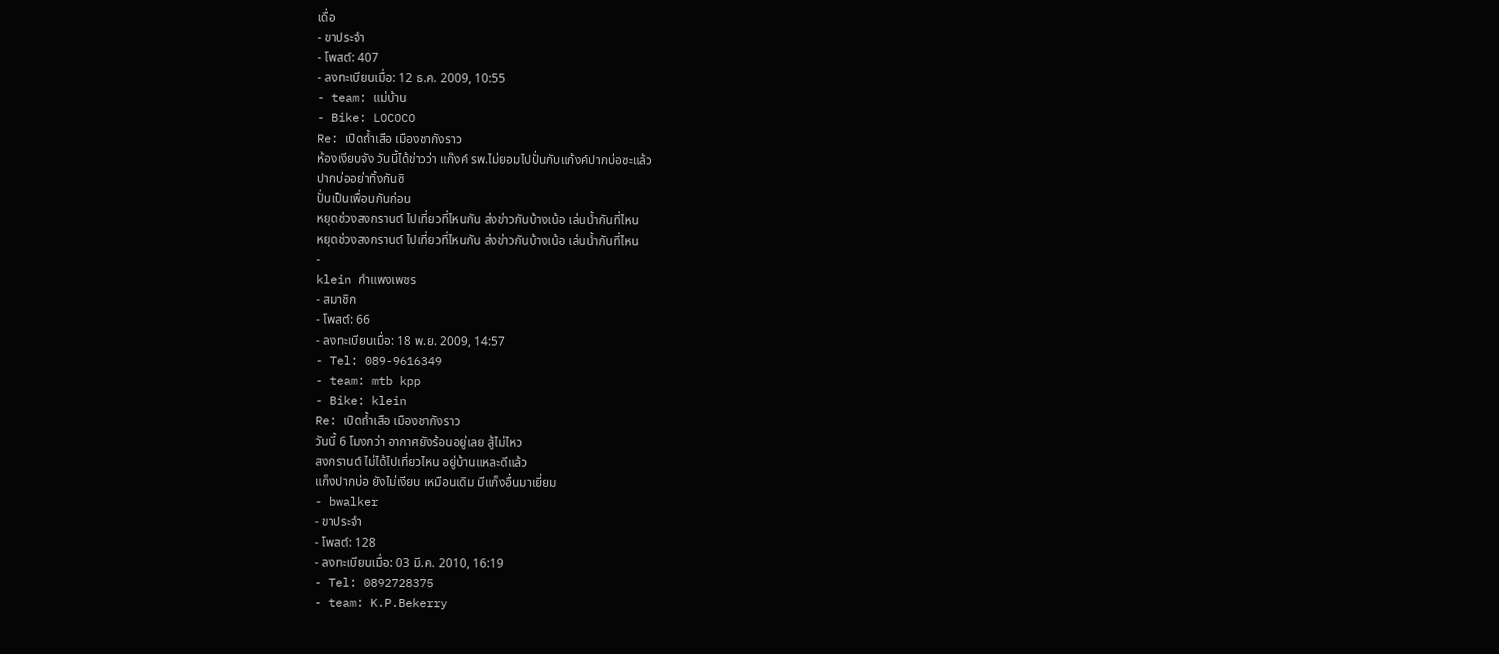เดื่อ
- ขาประจำ
- โพสต์: 407
- ลงทะเบียนเมื่อ: 12 ธ.ค. 2009, 10:55
- team: แม่บ้าน
- Bike: LOCOCO
Re: เปิดถ้ำเสือ เมืองชากังราว
ห้องเงียบจัง วันนี้ได้ข่าวว่า แก๊งค์ รพ.ไม่ยอมไปปั่นกับแก้งค์ปากบ่อซะแล้ว
ปากบ่ออย่าทิ้งกันซิ
ปั่นเป็นเพื่อนกันก่อน
หยุดช่วงสงกรานต์ ไปเที่ยวที่ไหนกัน ส่งข่าวกันบ้างเน้อ เล่นน้ำกันที่ไหน
หยุดช่วงสงกรานต์ ไปเที่ยวที่ไหนกัน ส่งข่าวกันบ้างเน้อ เล่นน้ำกันที่ไหน
-
klein กำแพงเพชร
- สมาชิก
- โพสต์: 66
- ลงทะเบียนเมื่อ: 18 พ.ย. 2009, 14:57
- Tel: 089-9616349
- team: mtb kpp
- Bike: klein
Re: เปิดถ้ำเสือ เมืองชากังราว
วันนี้ 6 โมงกว่า อากาศยังร้อนอยู่เลย สู้ไม่ไหว
สงกรานต์ ไม่ได้ไปเที่ยวไหน อยู่บ้านแหละดีแล้ว
แก็งปากบ่อ ยังไม่เงียบ เหมือนเดิม มีแก็งอื่นมาเยี่ยม
- bwalker
- ขาประจำ
- โพสต์: 128
- ลงทะเบียนเมื่อ: 03 มี.ค. 2010, 16:19
- Tel: 0892728375
- team: K.P.Bekerry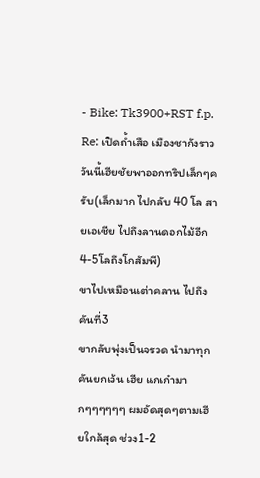- Bike: Tk3900+RST f.p.
Re: เปิดถ้ำเสือ เมืองชากังราว
วันนี้เฮียชัยพาออกทริปเล็กๆครับ(เล็กมาก ไปกลับ 40 โล สายเอเชีย ไปถึงลานดอกไม้อีก4-5โลถึงโกสัมพี)
ขาไปเหมือนเต่าคลาน ไปถึงคันที่3
ขากลับพุ่งเป็นจรวด นำมาทุกคันยกเว้น เฮีย แกเก๋ามากๆๆๆๆๆๆ ผมอัดสุดๆตามเฮียใกล้สุด ช่วง1-2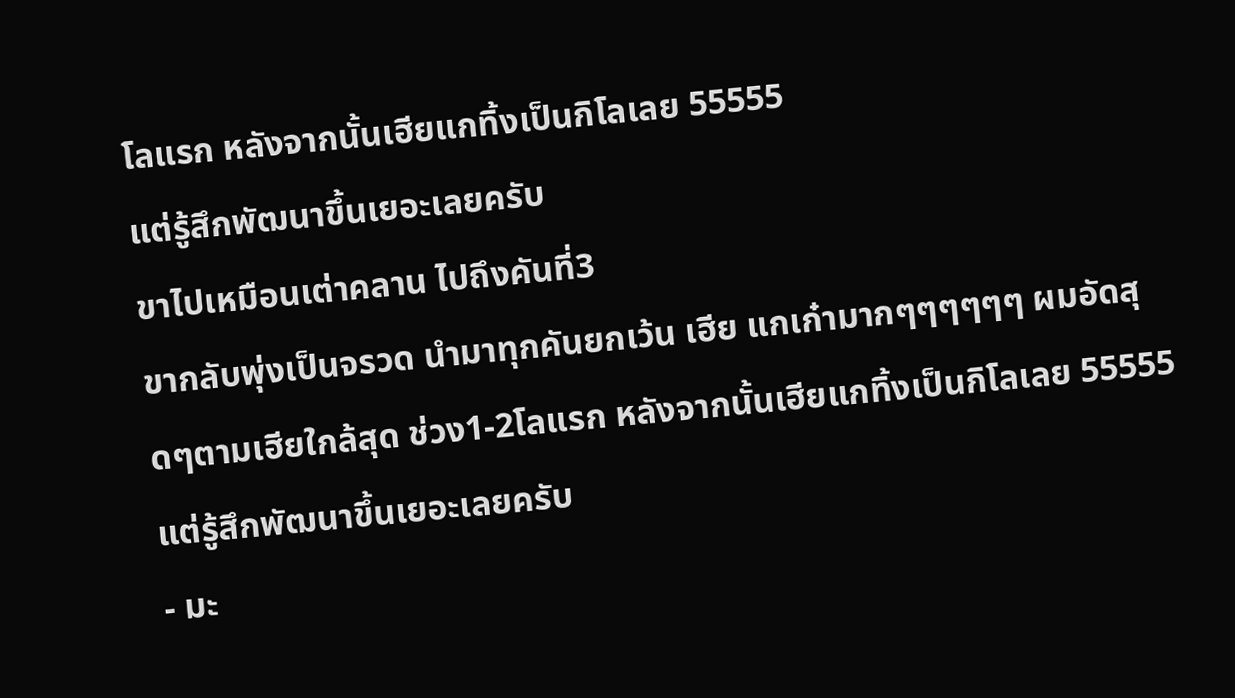โลแรก หลังจากนั้นเฮียแกทิ้งเป็นกิโลเลย 55555
แต่รู้สึกพัฒนาขึ้นเยอะเลยครับ
ขาไปเหมือนเต่าคลาน ไปถึงคันที่3
ขากลับพุ่งเป็นจรวด นำมาทุกคันยกเว้น เฮีย แกเก๋ามากๆๆๆๆๆๆ ผมอัดสุดๆตามเฮียใกล้สุด ช่วง1-2โลแรก หลังจากนั้นเฮียแกทิ้งเป็นกิโลเลย 55555
แต่รู้สึกพัฒนาขึ้นเยอะเลยครับ
- มะ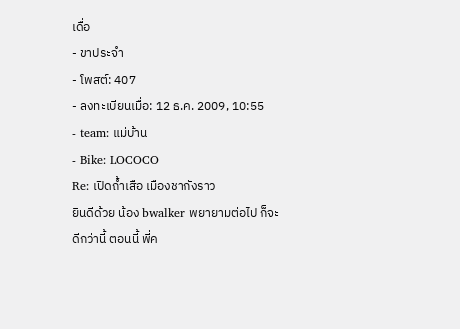เดื่อ
- ขาประจำ
- โพสต์: 407
- ลงทะเบียนเมื่อ: 12 ธ.ค. 2009, 10:55
- team: แม่บ้าน
- Bike: LOCOCO
Re: เปิดถ้ำเสือ เมืองชากังราว
ยินดีด้วย น้อง bwalker พยายามต่อไป ก็จะดีกว่านี้ ตอนนี้ พี่ค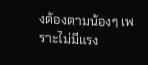งต้องตามน้องๆ เพราะไม่มีแรง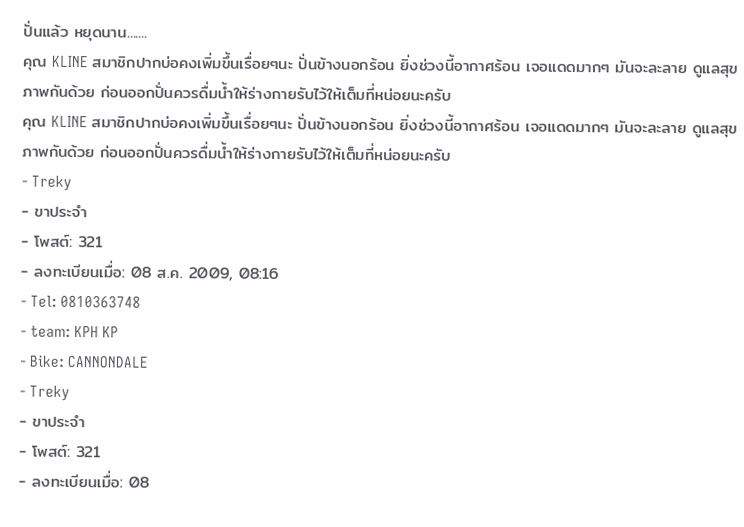ปั่นแล้ว หยุดนาน.......
คุณ KLINE สมาชิกปากบ่อคงเพิ่มขึ้นเรื่อยๆนะ ปั่นข้างนอกร้อน ยิ่งช่วงนี้อากาศร้อน เจอแดดมากๆ มันจะละลาย ดูแลสุขภาพกันด้วย ก่อนออกปั่นควรดื่มน้ำให้ร่างกายรับไว้ให้เต็มที่หน่อยนะครับ
คุณ KLINE สมาชิกปากบ่อคงเพิ่มขึ้นเรื่อยๆนะ ปั่นข้างนอกร้อน ยิ่งช่วงนี้อากาศร้อน เจอแดดมากๆ มันจะละลาย ดูแลสุขภาพกันด้วย ก่อนออกปั่นควรดื่มน้ำให้ร่างกายรับไว้ให้เต็มที่หน่อยนะครับ
- Treky
- ขาประจำ
- โพสต์: 321
- ลงทะเบียนเมื่อ: 08 ส.ค. 2009, 08:16
- Tel: 0810363748
- team: KPH KP
- Bike: CANNONDALE
- Treky
- ขาประจำ
- โพสต์: 321
- ลงทะเบียนเมื่อ: 08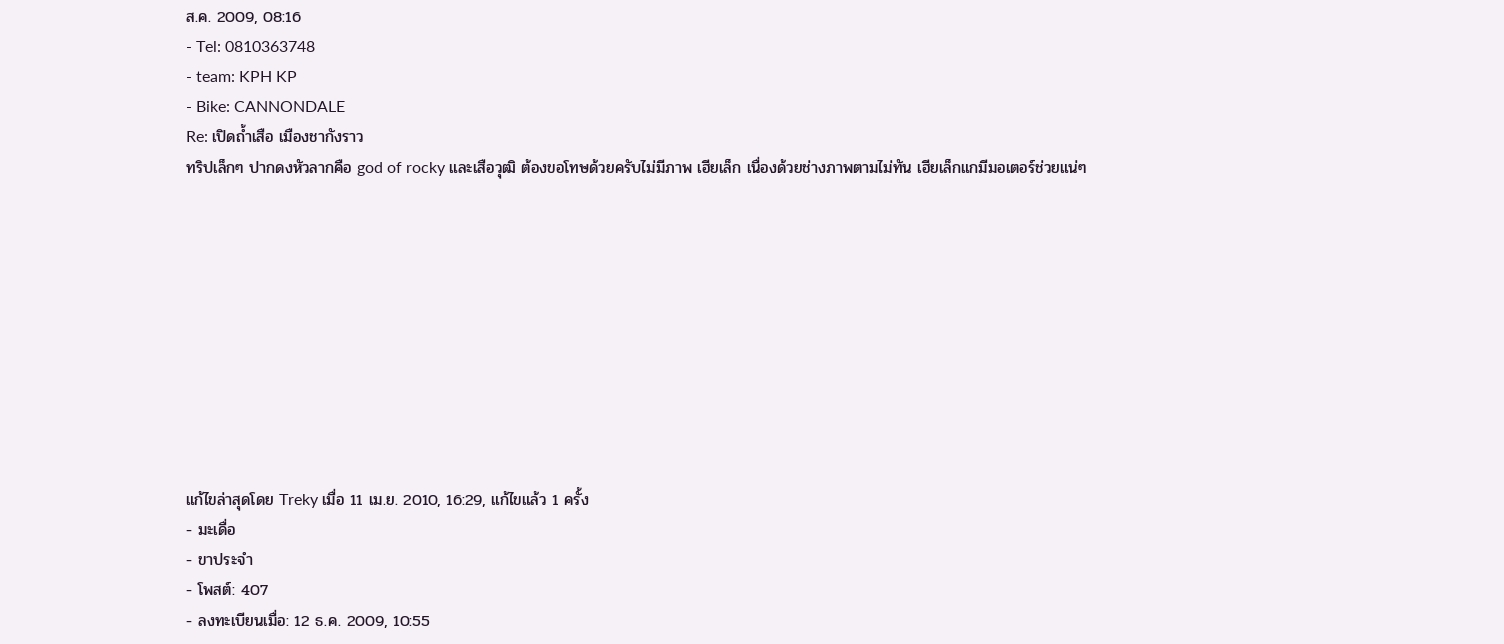ส.ค. 2009, 08:16
- Tel: 0810363748
- team: KPH KP
- Bike: CANNONDALE
Re: เปิดถ้ำเสือ เมืองชากังราว
ทริปเล็กๆ ปากดงหัวลากคือ god of rocky และเสือวุฒิ ต้องขอโทษด้วยครับไม่มีภาพ เฮียเล็ก เนื่องด้วยช่างภาพตามไม่ทัน เฮียเล็กแกมีมอเตอร์ช่วยแน่ๆ










แก้ไขล่าสุดโดย Treky เมื่อ 11 เม.ย. 2010, 16:29, แก้ไขแล้ว 1 ครั้ง
- มะเดื่อ
- ขาประจำ
- โพสต์: 407
- ลงทะเบียนเมื่อ: 12 ธ.ค. 2009, 10:55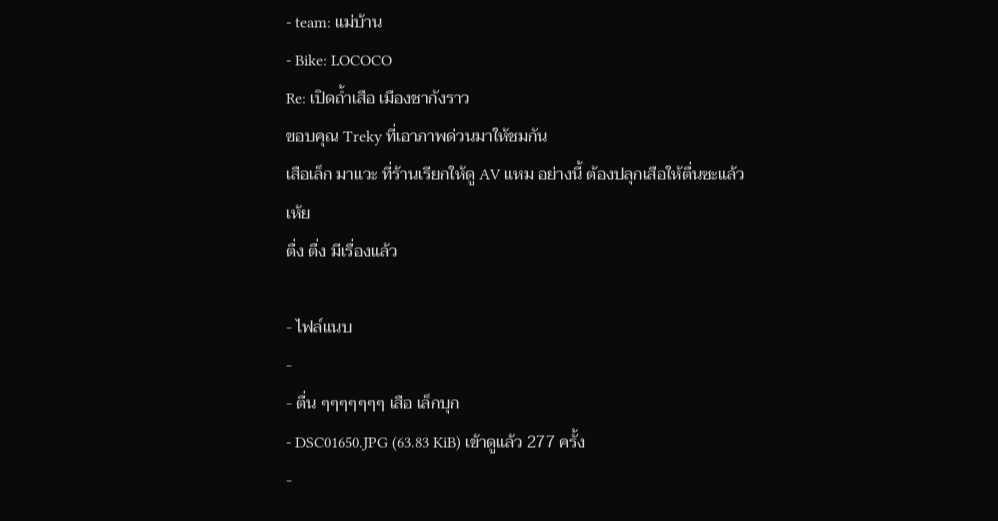- team: แม่บ้าน
- Bike: LOCOCO
Re: เปิดถ้ำเสือ เมืองชากังราว
ขอบคุณ Treky ที่เอาภาพด่วนมาให้ชมกัน
เสือเล็ก มาแวะ ที่ร้านเรียกให้ดู AV แหม อย่างนี้ ต้องปลุกเสือให้ตื่นซะแล้ว
เห้ย
ตื่ง ตื่ง มีเรื่องแล้ว

- ไฟล์แนบ
-
- ตื่น ๆๆๆๆๆๆๆ เสือ เล็กบุก
- DSC01650.JPG (63.83 KiB) เข้าดูแล้ว 277 ครั้ง
-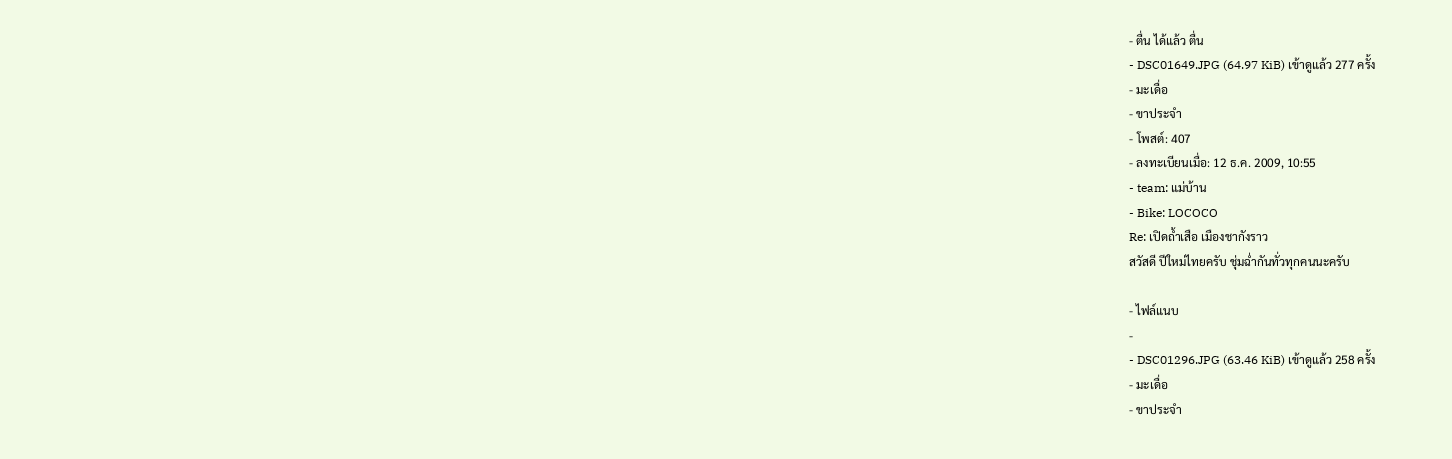- ตื่น ได้แล้ว ตื่น
- DSC01649.JPG (64.97 KiB) เข้าดูแล้ว 277 ครั้ง
- มะเดื่อ
- ขาประจำ
- โพสต์: 407
- ลงทะเบียนเมื่อ: 12 ธ.ค. 2009, 10:55
- team: แม่บ้าน
- Bike: LOCOCO
Re: เปิดถ้ำเสือ เมืองชากังราว
สวัสดี ปีใหม่ไทยครับ ชุ่มฉ่ำกันทั่วทุกคนนะครับ

- ไฟล์แนบ
-
- DSC01296.JPG (63.46 KiB) เข้าดูแล้ว 258 ครั้ง
- มะเดื่อ
- ขาประจำ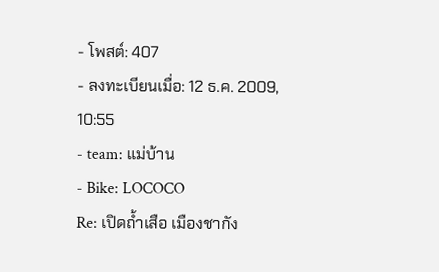- โพสต์: 407
- ลงทะเบียนเมื่อ: 12 ธ.ค. 2009, 10:55
- team: แม่บ้าน
- Bike: LOCOCO
Re: เปิดถ้ำเสือ เมืองชากัง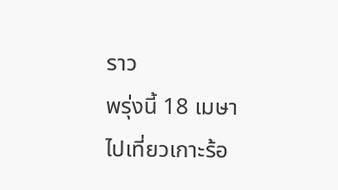ราว
พรุ่งนี้ 18 เมษา ไปเที่ยวเกาะร้อ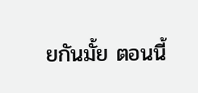ยกันมั้ย ตอนนี้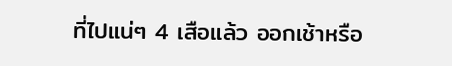ที่ไปแน่ๆ 4 เสือแล้ว ออกเช้าหรือ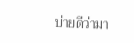บ่ายดีว่ามา